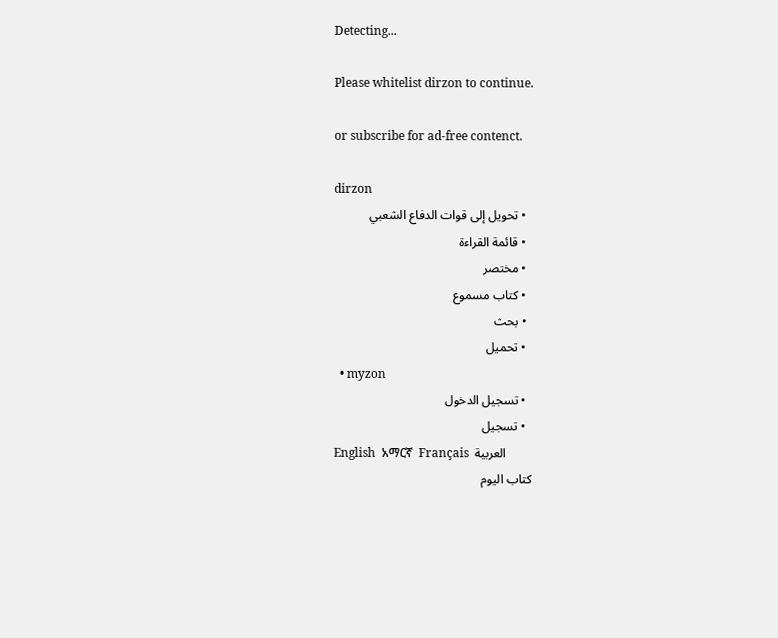Detecting...

Please whitelist dirzon to continue.

or subscribe for ad-free contenct.

dirzon
  • تحويل إلى قوات الدفاع الشعبي
  • قائمة القراءة
  • مختصر
  • كتاب مسموع
  • بحث
  • تحميل
  • myzon
  • تسجيل الدخول
  • تسجيل
English  አማርኛ  Français  العربية
كتاب اليوم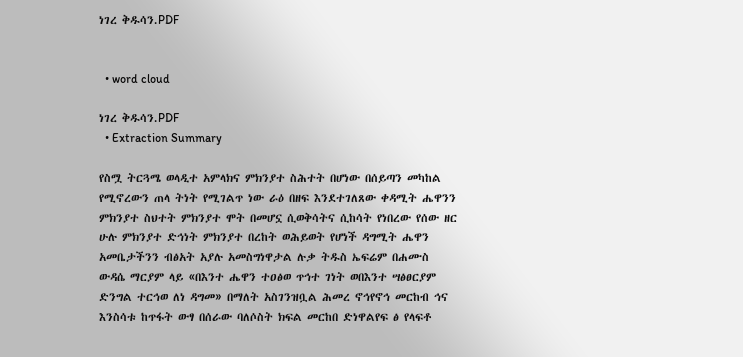ነገረ ቅዱሳን.PDF


  • word cloud

ነገረ ቅዱሳን.PDF
  • Extraction Summary

የስሟ ትርጓሜ ወላዲተ አምላክና ምክንያተ ስሕተት በሆነው በሰይጣን መካከል የሚኖረውን ጠላ ትነት የሚገልጥ ነው ራዕ በዘፍ እንደተገለጸው ቀዳሚት ሔዋንን ምክንያተ ስህተት ምክንያተ ሞት በመሆኗ ሲወቅሳትና ሲከሳት የነበረው የሰው ዘር ሁሉ ምክንያተ ድኅነት ምክንያተ በረከት ወሕይወት የሆነች ዳግሚት ሔዋን አመቤታችንን ብፅአት አያሉ አመስግነዋታል ሉቃ ትዱስ ኤፍሬም በሐሙስ ውዳሴ ማርያም ላይ «በእንተ ሔዋን ተዐፅወ ጥኅተ ገነት ወበእንተ ሣፅፀርያም ድንግል ተርኅወ ለነ ዳግመ» በማለት አስገንዝቧል ሕመረ ኖኅየኖኅ መርከብ ኅና እንስሳቱ ከጥፋት ውፃ በሰራው ባለሶስት ክፍል መርከበ ድነዋልየፍ ፅ የላፍቶ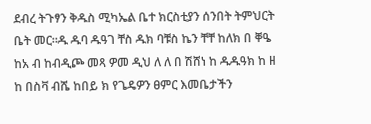ደብረ ትጉፃን ቅዱስ ሚካኤል ቤተ ክርስቲያን ሰንበት ትምህርት ቤት መር።ዱ ዱባ ዱዓገ ቸስ ዱክ ባቹስ ኬን ቸቸ ከለክ በ ቐዔ ከአ ብ ከብዲጮ መጻ ዎመ ዲህ ለ ለ በ ሽሸነ ከ ዱዱዓክ ከ ዘ ከ በስቫ ብሼ ከበይ ክ የጌዴዎን ፀምር እመቤታችን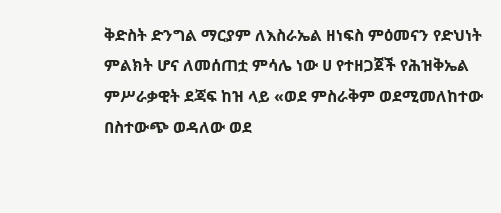ቅድስት ድንግል ማርያም ለእስራኤል ዘነፍስ ምዕመናን የድህነት ምልክት ሆና ለመሰጠቷ ምሳሌ ነው ሀ የተዘጋጀች የሕዝቅኤል ምሥራቃዊት ደጃፍ ከዝ ላይ «ወደ ምስራቅም ወደሚመለከተው በስተውጭ ወዳለው ወደ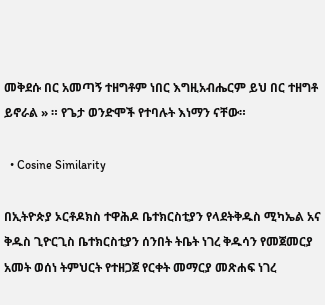መቅደሱ በር አመጣኝ ተዘግቶም ነበር እግዚአብሔርም ይህ በር ተዘግቶ ይኖራል » ። የጌታ ወንድሞች የተባሉት እነማን ናቸው።

  • Cosine Similarity

በኢትዮጵያ ኦርቶዶክስ ተዋሕዶ ቤተክርስቲያን የላደትቅዱስ ሚካኤል አና ቅዱስ ጊዮርጊስ ቤተክርስቲያን ሰንበት ትቤት ነገረ ቅዱሳን የመጀመርያ አመት ወሰነ ትምህርት የተዘጋጀ የርቀት መማርያ መጽሐፍ ነገረ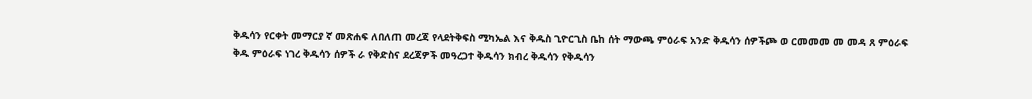ቅዱሳን የርቀት መማርያ ኛ መጽሐፍ ለበለጠ መረጃ የላደትቅፍስ ሚካኤል እና ቅዱስ ጊዮርጊስ ቤከ ሰት ማውጫ ምዕራፍ አንድ ቅዱሳን ሰዎችጮ ወ ርመመመ መ መዳ ጸ ምዕራፍ ቅዱ ምዕራፍ ነገረ ቅዱሳን ሰዎች ራ የቅድስና ደረጃዎች መዓረጋተ ቅዱሳን ክብረ ቅዱሳን የቅዱሳን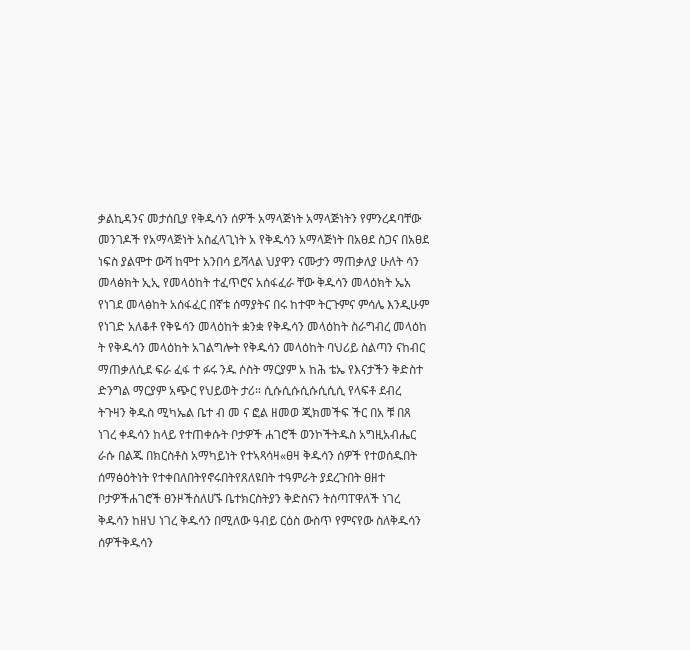ቃልኪዳንና መታሰቢያ የቅዱሳን ሰዎች አማላጅነት አማላጅነትን የምንረዳባቸው መንገዶች የአማላጅነት አስፈላጊነት አ የቅዱሳን አማላጅነት በአፀደ ስጋና በአፀደ ነፍስ ያልሞተ ውሻ ከሞተ አንበሳ ይሻላል ህያዋን ናሙታን ማጠቃለያ ሁለት ሳን መላፅክት ኢኢ የመላዕከት ተፈጥሮና አሰፋፈራ ቸው ቅዱሳን መላዕክት ኤአ የነገደ መላፅከት አሰፋፈር በኛቱ ሰማያትና በሩ ከተሞ ትርጉምና ምሳሌ እንዲሁም የነገድ አለቆቶ የቅዬሳን መላዕከት ቋንቋ የቅዱሳን መላዕከት ስራግብረ መላዕከ ት የቅዱሳን መላዕከት አገልግሎት የቅዱሳን መላዕከት ባህሪይ ስልጣን ናከብር ማጠቃለሲደ ፍራ ፈፋ ተ ፉሩ ንዱ ሶስት ማርያም አ ከሕ ቴኤ የእናታችን ቅድስተ ድንግል ማርያም አጭር የህይወት ታሪ። ሲሱሲሱሲሱሲሲሲ የላፍቶ ደብረ ትጉዛን ቅዱስ ሚካኤል ቤተ ብ መ ና ፎል ዘመወ ጂክመችፍ ችር በአ ቹ በጸ ነገረ ቀዱሳን ከላይ የተጠቀሱት ቦታዎች ሐገሮች ወንኮችትዱስ አግዚአብሔር ራሱ በልጁ በክርስቶስ አማካይነት የተኣጻሳዛ«ፀዛ ቅዱሳን ሰዎች የተወሰዱበት ሰማፅዕትነት የተቀበለበትየኖሩበትየጸለዩበት ተዓምራት ያደረጉበት ፀዘተ ቦታዎችሐገሮች ፀንዞችስለሀኙ ቤተክርስትያን ቅድስናን ትሰጣፐዋለች ነገረ ቅዱሳን ከዘህ ነገረ ቅዱሳን በሚለው ዓብይ ርዕስ ውስጥ የምናየው ስለቅዱሳን ሰዎችቅዱሳን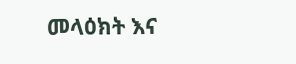መላዕክት እና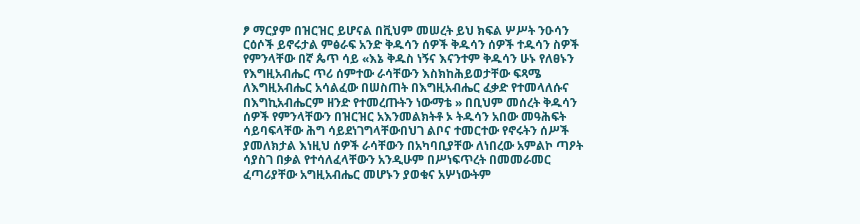ፆ ማርያም በዝርዝር ይሆናል በቪህም መሠረት ይህ ክፍል ሦሥት ንዑሳን ርዕሶች ይኖሩታል ምፅራፍ አንድ ቅዱሳን ሰዎች ቅዱሳን ሰዎች ተዱሳን ስዎች የምንላቸው በኛ ጴጥ ሳይ «እኔ ቅዱስ ነኝና እናንተም ቅዱሳን ሁኑ የለፀኑን የእግዚአብሔር ጥሪ ሰምተው ራሳቸውን እስክከሕይወታቸው ፍጻሜ ለእግዚአብሔር አሳልፈው በሠስጠት በእግዚአብሔር ፈቃድ የተመላለሱና በእግኪአብሔርም ዘንድ የተመረጡትን ነውማቴ » በቢህም መሰረት ቅዱሳን ሰዎች የምንላቸውን በዝርዝር አእንመልክትቶ ኦ ትዱሳን አበው መዓሕፍት ሳይባፍላቸው ሕግ ሳይደነገግላቸውበህገ ልቦና ተመርተው የኖሩትን ሰሥች ያመለክታል እነዚህ ሰዎች ራሳቸውን በአካባቢያቸው ለነበረው አምልኮ ጣዖት ሳያስገ በቃል የተሳለፈላቸውን አንዲሁም በሥነፍጥረት በመመራመር ፈጣሪያቸው አግዚአብሔር መሆኑን ያወቁና አሦነውትም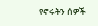የኖሩትን ሰዎች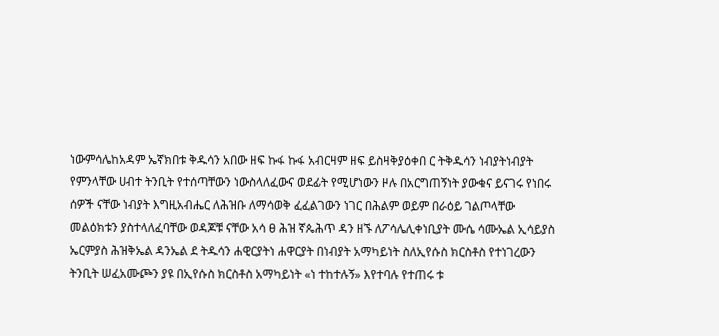ነውምሳሌከአዳም ኤኛክበቱ ቅዱሳን አበው ዘፍ ኩፋ ኩፋ አብርዛም ዘፍ ይስዛቅያዕቀበ ር ትቅዱሳን ነብያትነብያት የምንላቸው ሀብተ ትንቢት የተሰጣቸውን ነውስላለፈውና ወደፊት የሚሆነውን ዞሉ በአርግጠኝነት ያውቁና ይናገሩ የነበሩ ሰዎች ናቸው ነብያት እግዚአብሔር ለሕዝቡ ለማሳወቅ ፈፈልገውን ነገር በሕልም ወይም በራዕይ ገልጦላቸው መልዕክቱን ያስተላለፈባቸው ወዳጆቹ ናቸው አሳ ፀ ሕዝ ኛጴሕጥ ዳን ዘኙ ለፖሳሌሊቀነቢያት ሙሴ ሳሙኤል ኢሳይያስ ኤርምያስ ሕዝቅኤል ዳንኤል ደ ትዱሳን ሐዊርያትነ ሐዋርያት በነብያት አማካይነት ስለኢየሱስ ክርስቶስ የተነገረውን ትንቢት ሠፈአሙጮን ያዩ በኢየሱስ ክርስቶስ አማካይነት «ነ ተከተሉኝ» እየተባሉ የተጠሩ ቱ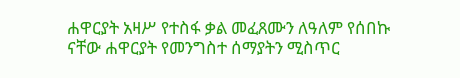ሐዋርያት አዛሥ የተስፋ ቃል መፈጸሙን ለዓለም የሰበኩ ናቸው ሐዋርያት የመንግስተ ሰማያትን ሚስጥር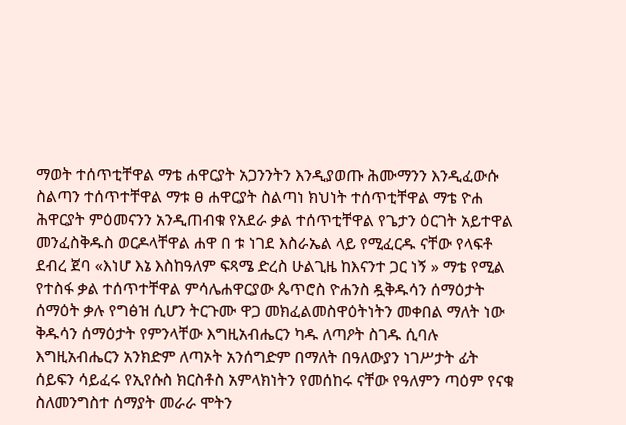ማወት ተሰጥቲቸዋል ማቴ ሐዋርያት አጋንንትን እንዲያወጡ ሕሙማንን እንዲፈውሱ ስልጣን ተሰጥተቸዋል ማቱ ፀ ሐዋርያት ስልጣነ ክህነት ተሰጥቲቸዋል ማቴ ዮሐ ሕዋርያት ምዕመናንን አንዲጠብቁ የአደራ ቃል ተሰጥቲቸዋል የጌታን ዕርገት አይተዋል መንፈስቅዱስ ወርዶላቸዋል ሐዋ በ ቱ ነገደ እስራኤል ላይ የሚፈርዱ ናቸው የላፍቶ ደብረ ጀባ «እነሆ እኔ እስከዓለም ፍጻሜ ድረስ ሁልጊዜ ከእናንተ ጋር ነኝ » ማቴ የሚል የተስፋ ቃል ተሰጥተቸዋል ምሳሌሐዋርያው ጴጥሮስ ዮሐንስ ዷቅዱሳን ሰማዕታት ሰማዕት ቃሉ የግፅዝ ሲሆን ትርጉሙ ዋጋ መክፈልመስዋዕትነትን መቀበል ማለት ነው ቅዱሳን ሰማዕታት የምንላቸው እግዚአብሔርን ካዱ ለጣዖት ስገዱ ሲባሉ እግዚአብሔርን አንክድም ለጣኦት አንሰግድም በማለት በዓለውያን ነገሥታት ፊት ሰይፍን ሳይፈሩ የኢየሱስ ክርስቶስ አምላክነትን የመሰከሩ ናቸው የዓለምን ጣዕም የናቁ ስለመንግስተ ሰማያት መራራ ሞትን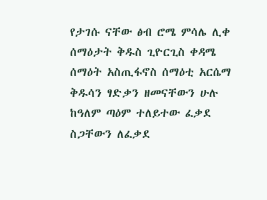የታገሱ ናቸው ፅብ ሮሜ ምሳሌ ሊቀ ሰማዕታት ቅዱስ ጊዮርጊስ ቀዳሜ ሰማዕት አስጢፋኖስ ሰማዕቲ አርሴማ ቅዱሳን ፃድቃን ዘመናቸውን ሁሉ ከዓለም ጣዕም ተለይተው ፈቃደ ስጋቸውን ለፈቃደ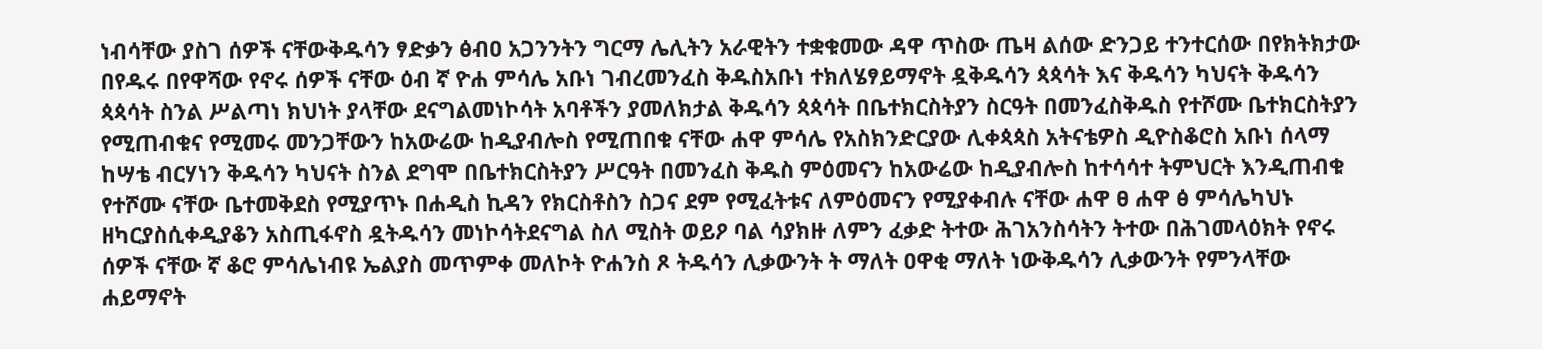ነብሳቸው ያስገ ሰዎች ናቸውቅዱሳን ፃድቃን ፅብዐ አጋንንትን ግርማ ሌሊትን አራዊትን ተቋቁመው ዳዋ ጥስው ጤዛ ልሰው ድንጋይ ተንተርሰው በየክትክታው በየዱሩ በየዋሻው የኖሩ ሰዎች ናቸው ዕብ ኛ ዮሐ ምሳሌ አቡነ ገብረመንፈስ ቅዱስአቡነ ተክለሄፃይማኖት ዷቅዱሳን ጳጳሳት እና ቅዱሳን ካህናት ቅዱሳን ጳጳሳት ስንል ሥልጣነ ክህነት ያላቸው ደናግልመነኮሳት አባቶችን ያመለክታል ቅዱሳን ጳጳሳት በቤተክርስትያን ስርዓት በመንፈስቅዱስ የተሾሙ ቤተክርስትያን የሚጠብቁና የሚመሩ መንጋቸውን ከአውሬው ከዲያብሎስ የሚጠበቁ ናቸው ሐዋ ምሳሌ የአስክንድርያው ሊቀጳጳስ አትናቴዎስ ዲዮስቆሮስ አቡነ ሰላማ ከሣቴ ብርሃነን ቅዱሳን ካህናት ስንል ደግሞ በቤተክርስትያን ሥርዓት በመንፈስ ቅዱስ ምዕመናን ከአውሬው ከዲያብሎስ ከተሳሳተ ትምህርት እንዲጠብቁ የተሾሙ ናቸው ቤተመቅደስ የሚያጥኑ በሐዲስ ኪዳን የክርስቶስን ስጋና ደም የሚፈትቱና ለምዕመናን የሚያቀብሉ ናቸው ሐዋ ፀ ሐዋ ፅ ምሳሌካህኑ ዘካርያስሲቀዲያቆን አስጢፋኖስ ዷትዱሳን መነኮሳትደናግል ስለ ሚስት ወይዖ ባል ሳያክዙ ለምን ፈቃድ ትተው ሕገአንስሳትን ትተው በሕገመላዕክት የኖሩ ሰዎች ናቸው ኛ ቆሮ ምሳሌነብዩ ኤልያስ መጥምቀ መለኮት ዮሐንስ ጾ ትዱሳን ሊቃውንት ት ማለት ዐዋቂ ማለት ነውቅዱሳን ሊቃውንት የምንላቸው ሐይማኖት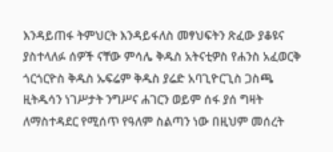እንዳይጠፋ ትምህርት እንዳይፋለስ መፃህፍትን ጽፈው ያቆዩና ያስተላለፉ ሰዎች ናቸው ምሳሌ ቅዱስ አትናቲዎስ የሐንስ አፈወርቅ ጎርጎርዮስ ቅዱስ ኡፍሬም ቅዱስ ያሬድ አባጊዮርጊስ ጋስጫ ዚትዱሳን ነገሥታት ንግሥና ሐገርን ወይም ሰፋ ያሰ ግዛት ለማስተዳደር የሚሰጥ የዓለም ስልጣን ነው በዚህም መሰረት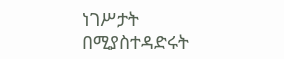ነገሥታት በሚያስተዳድሩት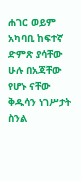ሐገር ወይም አካባቢ ከፍተኛ ድምጽ ያሳቸው ሁሉ በአጃቸው የሆኑ ናቸው ቅዱሳን ነገሥታት ስንል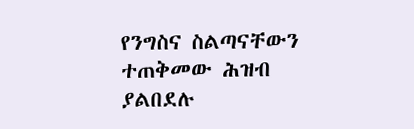የንግስና ስልጣናቸውን ተጠቅመው ሕዝብ ያልበደሉ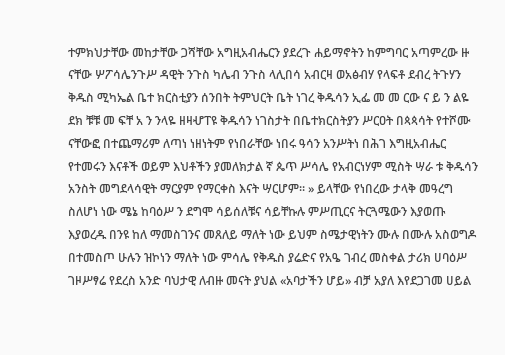ተምክህታቸው መከታቸው ጋሻቸው አግዚአብሔርን ያደረጉ ሐይማኖትን ከምግባር አጣምረው ዙ ናቸው ሦፖሳሌንጉሥ ዳዊት ንጉስ ካሌብ ንጉስ ላሊበሳ አብርዛ ወአፅብሃ የላፍቶ ደብረ ትጉሃን ቅዱስ ሚካኤል ቤተ ክርስቲያን ሰንበት ትምህርት ቤት ነገረ ቅዱሳን ኢፌ መ መ ርው ና ይ ን ልዬ ደክ ቹቹ መ ፍቸ አ ን ንላዬ ዘዛሇፐዩ ቅዱሳን ነገስታት በቤተክርስትያን ሥርዐት በጳጳሳት የተሾሙ ናቸውፎ በተጨማሪም ለጣነ ነዘነትም የነበራቸው ነበሩ ዓሳን አንሥትነ በሕገ እግዚአብሔር የተመሩን እናቶች ወይም እህቶችን ያመለክታል ኛ ጴጥ ሥሳሌ የአብርነሃም ሚስት ሣራ ቱ ቅዱሳን አንስት መግደላሳዊት ማርያም የማርቀስ እናት ሣርሆም። » ይላቸው የነበረው ታላቅ መዓረግ ስለሆነ ነው ሜኔ ከባዕሥ ን ደግሞ ሳይሰለቹና ሳይቸኩሉ ምሥጢርና ትርጓሜውን እያወጡ እያወረዱ በንዩ ከለ ማመስገንና መጸለይ ማለት ነው ይህም ስሜታዊነትን ሙሉ በሙሉ አስወግዶ በተመስጦ ሁሉን ዝኮነን ማለት ነው ምሳሌ የቅዱስ ያሬድና የአዔ ገብረ መስቀል ታሪክ ሀባዕሥ ገዞሥፃሬ የደረስ አንድ ባህታዊ ለብዙ መናት ያህል «አባታችን ሆይ» ብቻ አያለ እየደጋገመ ሀይል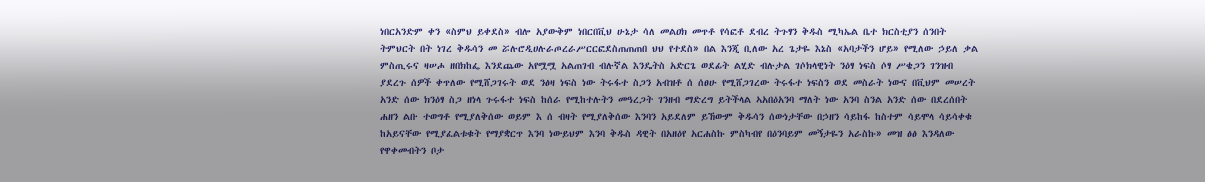ነበርአንድም ቀን «ስምህ ይቀደስ» ብሎ አያውቅም ነበርበቪህ ሁኔታ ሳለ መልዐክ መጥቶ የሳፎቶ ደብረ ትጉፃን ቅዱስ ሚካኤል ቤተ ክርስቲያን ሰንበት ትምህርት በት ነገረ ቅዱሳን መ ሯሉሮዲሀሉራጦረራሥርርፎደስጠጠጠበ ህህ የተደስ» በል እንጂ ቢለው አረ ጌታዬ እኔስ «አባታችን ሆይ» የሚለው ኃይለ ቃል ምስጢሩና ዛሠሖ ዘበክከፌ እንደጨው አየሟሟ አልጠገብ ብሉኛል እንዴትስ አድርጌ ወደፊት ልሂድ ብሉታል ገሶክላዊነት ንዕፃ ነፍስ ሶፃ ሥቄጋን ገንዝብ ያደረጉ ሰዎች ቀጥለው የሚሸጋገሩት ወደ ንፅዛ ነፍስ ነው ትሩፋተ ስጋን አብዝቶ ሰ ሰፀሁ የሚሸጋገረው ትሩፋተ ነፍስን ወደ መስራት ነውና በቪህም መሠረት አንድ ሰው ክንዕፃ ስጋ ዘነላ ጉሩፋተ ነፍስ ከሰራ የሚከተሉትን መዓረጋት ገንዘብ ማድረግ ይትችላል ኣአበዕአንባ ማለት ነው አንባ ስንል አንድ ሰው በደረሰበት ሐዘን ልቡ ተወግቶ የሚያለቅሰው ወይም እ ሰ ብዛት የሚያለቅሰው እንባን አይደለም ይኸውም ቅዱሳን ሰውነታቸው በኃዘን ሳይከፋ ከስተም ሳይሞላ ሳይሳቀቁ ከአይናቸው የሚያፈልቱቁት የማያቋርጥ እንባ ነውይህም እንባ ቅዱስ ዳዊት በአዘዕየ አርሐስኩ ምስካብየ በዕንባይም መኝታዬን አራስኩ» መዝ ፅፅ እንዳለው የዋቀመብትን ቦታ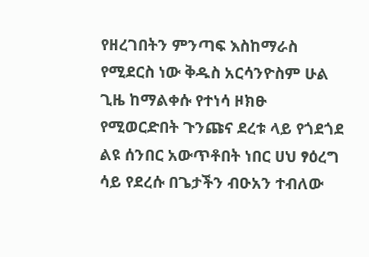የዘረገበትን ምንጣፍ እስከማራስ የሚደርስ ነው ቅዱስ አርሳንዮስም ሁል ጊዜ ከማልቀሱ የተነሳ ዞክፁ የሚወርድበት ጉንጩና ደረቱ ላይ የጎደጎደ ልዩ ሰንበር አውጥቶበት ነበር ሀህ ፃዕረግ ሳይ የደረሱ በጌታችን ብዑአን ተብለው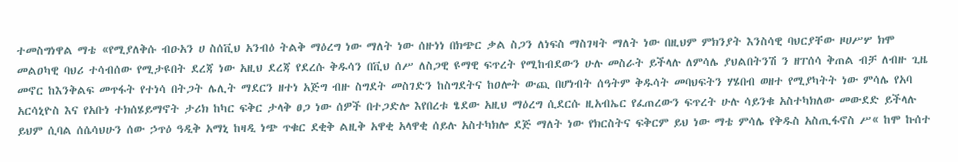ተመስግነዋል ማቴ «የሚያለቅሱ ብዑአን ሀ ስሰቪህ አንብዕ ትልቅ ማዕረግ ነው ማለት ነው ሰዙነነ በክጭር ቃል ስጋን ለነፍስ ማስገዛት ማለት ነው በዚህም ምክንያት እንስሳዊ ባህርያቸው ዞሀሥሦ ክሞ መልዐካዊ ባህሪ ተሳብሰው የሚታዩበት ደረጃ ነው አዚህ ደረጃ የደረሱ ቅዱሳን በቪህ ሰሥ ለስጋዊ ዩማዊ ፍጥረት የሚከብደውን ሁሉ መስራት ይችላሉ ለምሳሌ ያህልበትንሽ ን ዘፐሰሳ ቅጠል ብቻ ለብዙ ጊዜ መኖር ከእንቅልፍ መጥፋት የተነሳ በትጋት ሌሊት ማደርን ዘተነ አጅግ ብዙ ስግደት መስገድን ከስግደትና ከዐሎት ውጪ በሆነብት ሰዓትም ቅዱሳት መባህፍትን ሃሄበብ ወዘተ የሚያካትት ነው ምሳሌ የአባ አርሳኒዮስ እና የአቡነ ተክሰሄይማኖት ታሪክ ከካር ፍቅር ታላቅ ፀጋ ነው ሰዎች በተጋድሎ እየበረቱ ፄደው አዚህ ማዕረግ ሲደርሱ ዚአብኤር የፈጠረውን ፍጥረት ሁሉ ሳይንቁ አስተካክለው መውደድ ይችላሉ ይህም ሲባል ሰሴሳህሁን ሰው ኃጥዕ ዓዲቅ አማኒ ከዛዲ ነጭ ጥቁር ደቂቅ ልዚቅ አዋቂ አላዋቂ ሰይሉ አስተካክሎ ደጅ ማለት ነው የክርስትና ፍቅርም ይህ ነው ማቴ ምሳሌ የቅዱስ አስጢፋኖስ ሥ« ከሞ ኩሰተ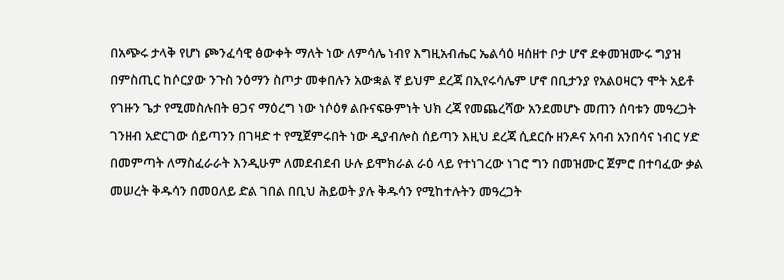በአጭሩ ታላቅ የሆነ ጮንፈሳዊ ፅውቀት ማለት ነው ለምሳሌ ነብየ እግዚአብሔር ኤልሳዕ ዛሰዘተ ቦታ ሆኖ ደቀመዝሙሩ ግያዝ በምስጢር ከሶርያው ንጉስ ንዕማን ስጦታ መቀበሉን አውቋል ኛ ይህም ደረጃ በኢየሩሳሌም ሆኖ በቢታንያ የአልዐዛርን ሞት አይቶ የገዙን ጌታ የሚመስሉበት ፀጋና ማዕረግ ነው ነሶዕፃ ልቡናፍፁምነት ህክ ረጃ የመጨረሻው አንደመሆኑ መጠን ሰባቱን መዓረጋት ገንዘብ አድርገው ሰይጣንን በገዛድ ተ የሚጀምሩበት ነው ዲያብሎስ ሰይጣን እዚህ ደረጃ ሲደርሱ ዘንዶና አባብ አንበሳና ነብር ሃድ በመምጣት ለማስፈራራት እንዲሁም ለመደብደብ ሁሉ ይሞክራል ራዕ ላይ የተነገረው ነገሮ ግን በመዝሙር ጀምሮ በተባፈው ቃል መሠረት ቅዱሳን በመዐለይ ድል ገበል በቢህ ሕይወት ያሉ ቅዱሳን የሚከተሉትን መዓረጋት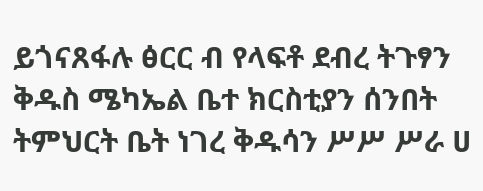ይጎናጸፋሉ ፅርር ብ የላፍቶ ደብረ ትጉፃን ቅዱስ ሜካኤል ቤተ ክርስቲያን ሰንበት ትምህርት ቤት ነገረ ቅዱሳን ሥሥ ሥራ ሀ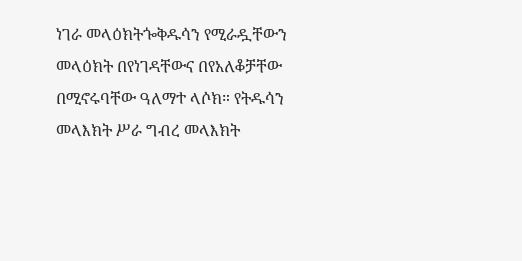ነገራ መላዕክትጐቅዱሳን የሚራዷቸውን መላዕክት በየነገዳቸውና በየአለቆቻቸው በሚኖሩባቸው ዓለማተ ላሶክ። የትዱሳን መላእክት ሥራ ግብረ መላእክት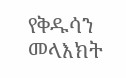የቅዱሳን መላእክት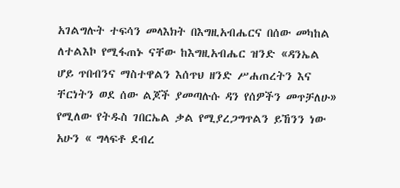አገልግሉት ተፍሳን መላእክት በእግዚአብሔርና በሰው መካከል ለተልእኮ የሚፋጠኑ ናቸው ከእግዚአብሔር ዝንድ «ዳንኤል ሆይ ጥበብንና ማስተዋልን እሰጥህ ዘንድ ሥሐጠረትን እና ቸርነትን ወደ ሰው ልጆች ያመጣሉሱ ዳን የሰዎችን መጥቻለሁ» የሚለው የትዱስ ገበርኤል ቃል የሚያረጋግጥልን ይኸንን ነው አሁን « ግላፍቶ ደብረ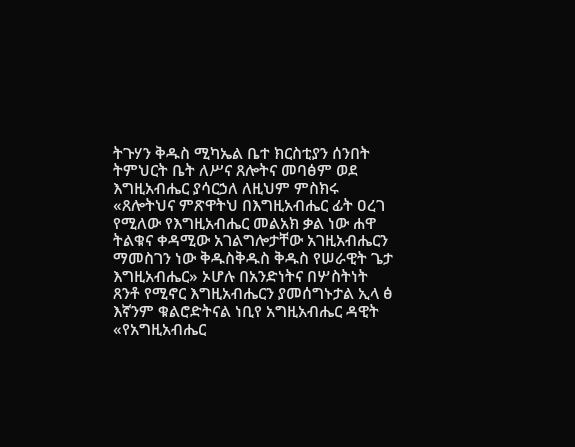ትጉሃን ቅዱስ ሚካኤል ቤተ ክርስቲያን ሰንበት ትምህርት ቤት ለሥና ጸሎትና መባፅም ወደ እግዚአብሔር ያሳርኃለ ለዚህም ምስክሩ «ጸሎትህና ምጽዋትህ በእግዚአብሔር ፊት ዐረገ የሚለው የእግዚአብሔር መልአክ ቃል ነው ሐዋ ትልቁና ቀዳሚው አገልግሎታቸው አገዚአብሔርን ማመስገን ነው ቅዱስቅዱስ ቅዱስ የሠራዊት ጌታ እግዚአብሔር» ኦሆሉ በአንድነትና በሦስትነት ጸንቶ የሚኖር እግዚአብሔርን ያመሰግኑታል ኢላ ፅ እኛንም ቁልሮድትናል ነቢየ አግዚአብሔር ዳዊት «የአግዚአብሔር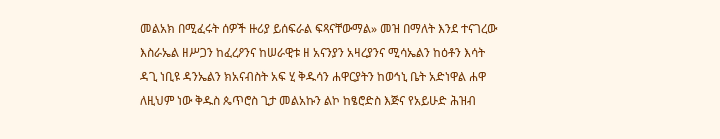መልአክ በሚፈሩት ሰዎች ዙሪያ ይሰፍራል ፍጻናቸውማል» መዝ በማለት እንደ ተናገረው እስራኤል ዘሥጋን ከፈረዖንና ከሠራዊቱ ዘ አናንያን አዛረያንና ሚሳኤልን ከዕቶን እሳት ዳጊ ነቢዩ ዳንኤልን ክአናብስት አፍ ሂ ቅዱሳን ሐዋርያትን ከወኅኒ ቤት አድነዋል ሐዋ ለዚህም ነው ቅዱስ ጴጥሮስ ጊታ መልአኩን ልኮ ከፄሮድስ እጅና የአይሁድ ሕዝብ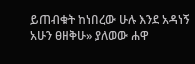ይጠብቁት ከነበረው ሁሉ እንደ አዳነኝ አሁን ፀዘቅሁ» ያለወው ሐዋ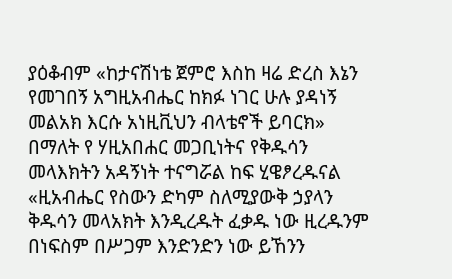ያዕቆብም «ከታናሽነቴ ጀምሮ እስከ ዛሬ ድረስ እኔን የመገበኝ አግዚአብሔር ከክፉ ነገር ሁሉ ያዳነኝ መልአክ እርሱ አነዚቪህን ብላቴኖች ይባርክ» በማለት የ ሃዚአበሐር መጋቢነትና የቅዱሳን መላእክትን አዳኝነት ተናግሯል ከፍ ሂዌፆረዱናል «ዚአብሔር የስውን ድካም ስለሚያውቅ ኃያላን ቅዱሳን መላአክት እንዲረዱት ፈቃዱ ነው ዚረዱንም በነፍስም በሥጋም እንድንድን ነው ይኸንን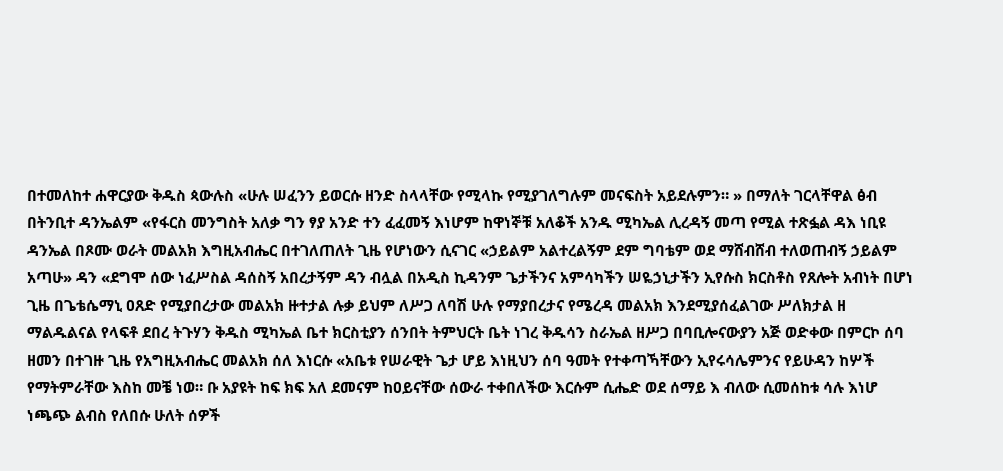በተመለከተ ሐዋርያው ቅዱስ ጳውሉስ «ሁሉ ሠፈንን ይወርሱ ዘንድ ስላላቸው የሚላኩ የሚያገለግሉም መናፍስት አይደሉምን። » በማለት ገርላቸዋል ፅብ በትንቢተ ዳንኤልም «የፋርስ መንግስት አለቃ ግን ፃያ አንድ ተን ፈፈመኝ እነሆም ከዋነኞቹ አለቆች አንዱ ሚካኤል ሊረዳኝ መጣ የሚል ተጽፏል ዳእ ነቢዩ ዳንኤል በጾሙ ወራት መልአክ እግዚአብሔር በተገለጠለት ጊዜ የሆነውን ሲናገር «ኃይልም አልተረልኝም ደም ግባቴም ወደ ማሸብሸብ ተለወጠብኝ ኃይልም አጣሁ» ዳን «ደግሞ ሰው ነፈሥስል ዳሰስኝ አበረታኝም ዳን ብሏል በአዲስ ኪዳንም ጌታችንና አምሳካችን ሠዬኃኒታችን ኢየሱስ ክርስቶስ የጸሎት አብነት በሆነ ጊዜ በጌቴሴማኒ ዐጸድ የሚያበረታው መልአክ ዙተታል ሉቃ ይህም ለሥጋ ለባሽ ሁሉ የማያበረታና የሜረዳ መልአክ እንደሚያሰፈልገው ሥለክታል ዘ ማልዱልናል የላፍቶ ደበረ ትጉሃን ቅዱስ ሚካኤል ቤተ ክርስቲያን ሰንበት ትምህርት ቤት ነገረ ቅዱሳን ስራኤል ዘሥጋ በባቢሎናውያን አጅ ወድቀው በምርኮ ሰባ ዘመን በተገዙ ጊዜ የአግዚአብሔር መልአክ ሰለ እነርሱ «አቤቱ የሠራዊት ጌታ ሆይ እነዚህን ሰባ ዓመት የተቀጣኻቸውን ኢየሩሳሌምንና የይሁዳን ከሦች የማትምራቸው እስከ መቼ ነወ። ቡ አያዩት ከፍ ክፍ አለ ደመናም ከዐይናቸው ሰውራ ተቀበለችው እርሱም ሲሔድ ወደ ሰማይ እ ብለው ሲመሰከቱ ሳሉ እነሆ ነጫጭ ልብስ የለበሱ ሁለት ሰዎች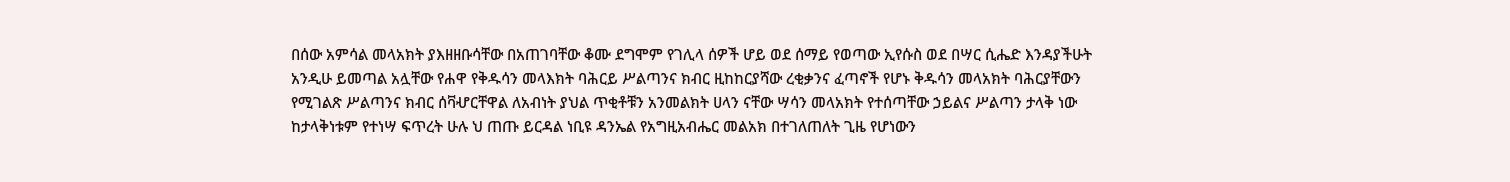በሰው አምሳል መላአክት ያእዘዘቡሳቸው በአጠገባቸው ቆሙ ደግሞም የገሊላ ሰዎች ሆይ ወደ ሰማይ የወጣው ኢየሱስ ወደ በሣር ሲሔድ እንዳያችሁት አንዲሁ ይመጣል አሏቸው የሐዋ የቅዱሳን መላእክት ባሕርይ ሥልጣንና ክብር ዚከከርያሻው ረቂቃንና ፈጣኖች የሆኑ ቅዱሳን መላአክት ባሕርያቸውን የሚገልጽ ሥልጣንና ክብር ሰቫሇርቸዋል ለአብነት ያህል ጥቂቶቹን አንመልክት ሀላን ናቸው ሣሳን መላአክት የተሰጣቸው ኃይልና ሥልጣን ታላቅ ነው ከታላቅነቱም የተነሣ ፍጥረት ሁሉ ህ ጠጡ ይርዳል ነቢዩ ዳንኤል የአግዚአብሔር መልአክ በተገለጠለት ጊዜ የሆነውን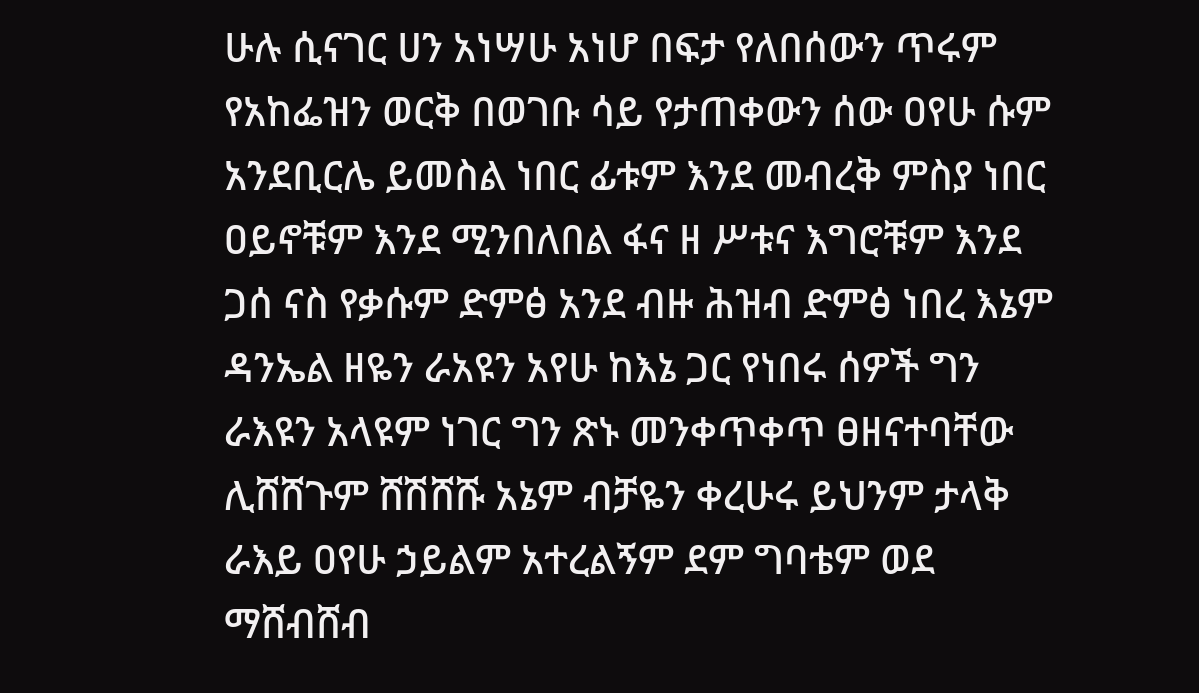ሁሉ ሲናገር ሀን አነሣሁ አነሆ በፍታ የለበሰውን ጥሩም የአከፌዝን ወርቅ በወገቡ ሳይ የታጠቀውን ሰው ዐየሁ ሱም አንደቢርሌ ይመስል ነበር ፊቱም እንደ መብረቅ ምስያ ነበር ዐይኖቹም እንደ ሚንበለበል ፋና ዘ ሥቱና እግሮቹም እንደ ጋሰ ናስ የቃሱም ድምፅ አንደ ብዙ ሕዝብ ድምፅ ነበረ እኔም ዳንኤል ዘዬን ራአዩን አየሁ ከእኔ ጋር የነበሩ ሰዎች ግን ራእዩን አላዩም ነገር ግን ጽኑ መንቀጥቀጥ ፀዘናተባቸው ሊሸሸጉም ሸሽሸሹ አኔም ብቻዬን ቀረሁሩ ይህንም ታላቅ ራእይ ዐየሁ ኃይልም አተረልኝም ደም ግባቴም ወደ ማሸብሸብ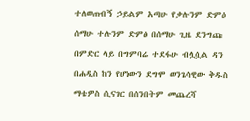ተለወጠብኝ ኃይልም አጣሁ የቃሉንም ድምዕ ሰማሁ ተሉንም ድምፅ በሰማሁ ጊዜ ደንግጩ በምድር ላይ በግምባሬ ተደፋሁ ብሏሷል ዳን በሐዲስ ከን የሆነውን ደግሞ ወንጌሳዊው ቅዱስ ማቴዎስ ሲናገር በሰንበትም መጨረሻ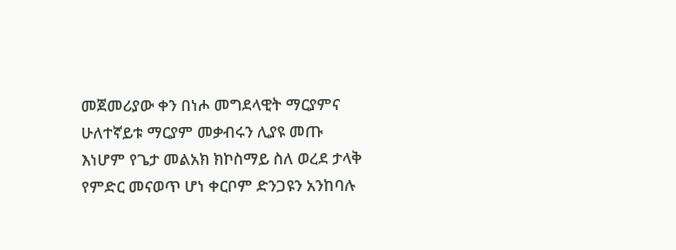መጀመሪያው ቀን በነሖ መግደላዊት ማርያምና ሁለተኛይቱ ማርያም መቃብሩን ሊያዩ መጡ እነሆም የጌታ መልአክ ክኮስማይ ስለ ወረደ ታላቅ የምድር መናወጥ ሆነ ቀርቦም ድንጋዩን አንከባሉ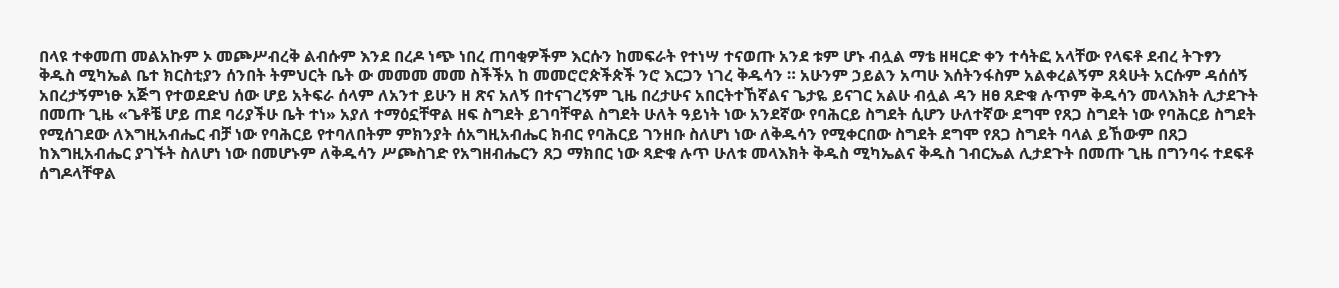በላዩ ተቀመጠ መልአኩም ኦ መጮሥብረቅ ልብሱም እንደ በረዶ ነጭ ነበረ ጠባቂዎችም እርሱን ከመፍራት የተነሣ ተናወጡ አንደ ቱም ሆኑ ብሏል ማቴ ዘዛርድ ቀን ተሳትፎ አላቸው የላፍቶ ደብረ ትጉፃን ቅዱስ ሚካኤል ቤተ ክርስቲያን ሰንበት ትምህርት ቤት ው መመመ መመ ስችችአ ከ መመሮሮጵችጵች ንሮ እርጋን ነገረ ቅዱሳን ። አሁንም ኃይልን አጣሁ እሰትንፋስም አልቀረልኝም ጸጳሁት አርሱም ዳሰሰኝ አበረታኝምነፁ አጅግ የተወደድህ ሰው ሆይ አትፍራ ሰላም ለአንተ ይሁን ዘ ጽና አለኝ በተናገረኝም ጊዜ በረታሁና አበርትተኸኛልና ጌታዬ ይናገር አልሁ ብሏል ዳን ዘፀ ጸድቁ ሉጥም ቅዱሳን መላእክት ሊታደጉት በመጡ ጊዜ «ጌቶቼ ሆይ ጠደ ባሪያችሁ ቤት ተነ» አያለ ተማዕኗቸዋል ዘፍ ስግደት ይገባቸዋል ስግደት ሁለት ዓይነት ነው አንደኛው የባሕርይ ስግደት ሲሆን ሁለተኛው ደግሞ የጸጋ ስግደት ነው የባሕርይ ስግደት የሚሰገደው ለእግዚአብሔር ብቻ ነው የባሕርይ የተባለበትም ምክንያት ሰአግዚአብሔር ክብር የባሕርይ ገንዘቡ ስለሆነ ነው ለቅዱሳን የሚቀርበው ስግደት ደግሞ የጸጋ ስግደት ባላል ይኸውም በጸጋ ከእግዚአብሔር ያገኙት ስለሆነ ነው በመሆኑም ለቅዱሳን ሥጮስገድ የአግዘብሔርን ጸጋ ማክበር ነው ጻድቁ ሉጥ ሁለቱ መላእክት ቅዱስ ሚካኤልና ቅዱስ ገብርኤል ሊታደጉት በመጡ ጊዜ በግንባሩ ተደፍቶ ሰግዶላቸዋል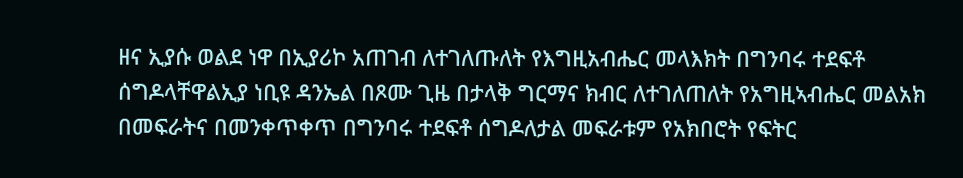ዘና ኢያሱ ወልደ ነዋ በኢያሪኮ አጠገብ ለተገለጡለት የእግዚአብሔር መላእክት በግንባሩ ተደፍቶ ሰግዶላቸዋልኢያ ነቢዩ ዳንኤል በጾሙ ጊዜ በታላቅ ግርማና ክብር ለተገለጠለት የአግዚኣብሔር መልአክ በመፍራትና በመንቀጥቀጥ በግንባሩ ተደፍቶ ሰግዶለታል መፍራቱም የአክበሮት የፍትር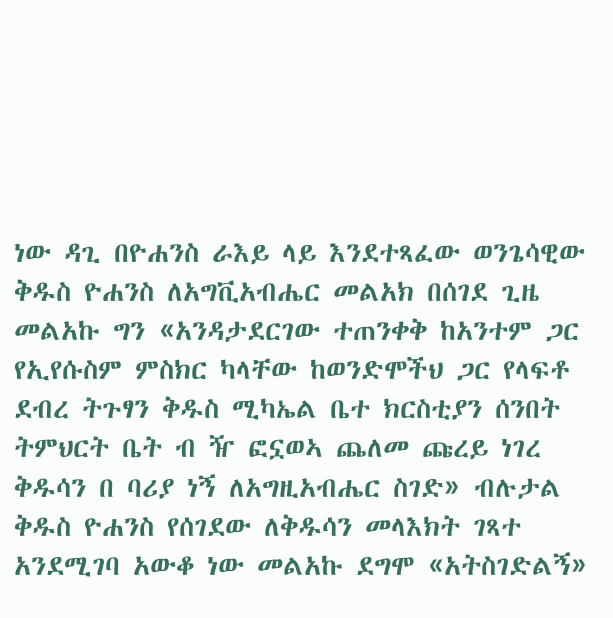ነው ዳጊ በዮሐንስ ራእይ ላይ እንደተጻፈው ወንጌሳዊው ቅዱስ ዮሐንስ ለአግቪአብሔር መልአክ በሰገደ ጊዜ መልአኩ ግን «አንዳታደርገው ተጠንቀቅ ከአንተም ጋር የኢየሱስም ምስክር ካላቸው ከወንድሞችህ ጋር የላፍቶ ደብረ ትጉፃን ቅዱስ ሚካኤል ቤተ ክርስቲያን ሰንበት ትምህርት ቤት ብ ዥ ፎኗወኣ ጨለመ ጩረይ ነገረ ቅዱሳን በ ባሪያ ነኝ ለአግዚአብሔር ስገድ» ብሉታል ቅዱስ ዮሐንስ የሰገደው ለቅዱሳን መላእክት ገጻተ አንደሚገባ አውቆ ነው መልአኩ ደግሞ «አትስገድልኝ»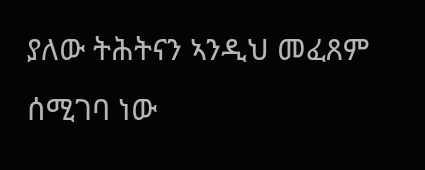ያለው ትሕትናን ኣንዲህ መፈጸም ሰሚገባ ነው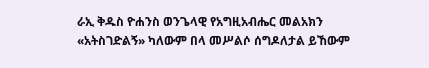ራኢ ቅዱስ ዮሐንስ ወንጌላዊ የአግዚአብሔር መልአክን «አትስገድልኝ» ካለውም በላ መሥልሶ ሰግዶለታል ይኸውም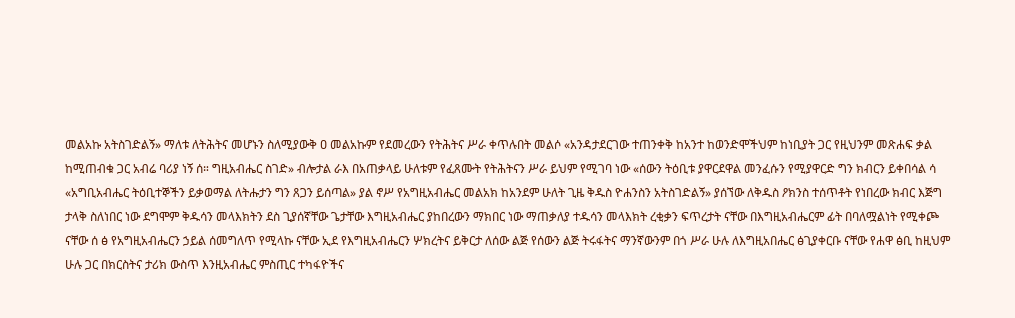መልአኩ አትስገድልኝ» ማለቱ ለትሕትና መሆኑን ስለሚያውቅ ዐ መልአኩም የደመረውን የትሕትና ሥራ ቀጥሉበት መልሶ «አንዳታደርገው ተጠንቀቅ ከአንተ ከወንድሞችህም ከነቢያት ጋር የዚህንም መጽሐፍ ቃል ከሚጠብቁ ጋር አብሬ ባሪያ ነኝ ሰ። ግዚአብሔር ስገድ» ብሎታል ራእ በአጠቃላይ ሁለቱም የፈጸሙት የትሕትናን ሥራ ይህም የሚገባ ነው «ሰውን ትዕቢቱ ያዋርደዋል መንፈሱን የሚያዋርድ ግን ክብርን ይቀበሳል ሳ «አግቢአብሔር ትዕቢተኞችን ይቃወማል ለትሑታን ግን ጸጋን ይሰጣል» ያል ኖሥ የአግዚአብሔር መልአክ ከአንደም ሁለት ጊዜ ቅዱስ ዮሐንስን አትስገድልኝ» ያሰኘው ለቅዱስ ዖክንስ ተሰጥቶት የነበረው ክብር እጅግ ታላቅ ስለነበር ነው ደግሞም ቅዱሳን መላእክትን ደስ ጊያሰኛቸው ጌታቸው እግዚአብሔር ያከበረውን ማክበር ነው ማጠቃለያ ተዱሳን መላእክት ረቂቃን ፍጥረታት ናቸው በእግዚአብሔርም ፊት በባለሟልነት የሚቀጮ ናቸው ሰ ፅ የአግዚአብሔርን ኃይል ሰመግለጥ የሚላኩ ናቸው ኢደ የእግዚአብሔርን ሦክረትና ይቅርታ ለሰው ልጅ የሰውን ልጅ ትሩፋትና ማንኛውንም በጎ ሥራ ሁሉ ለእግዚአበሔር ፅጊያቀርቡ ናቸው የሐዋ ፅቢ ከዚህም ሁሉ ጋር በክርስትና ታሪክ ውስጥ እንዚአብሔር ምስጢር ተካፋዮችና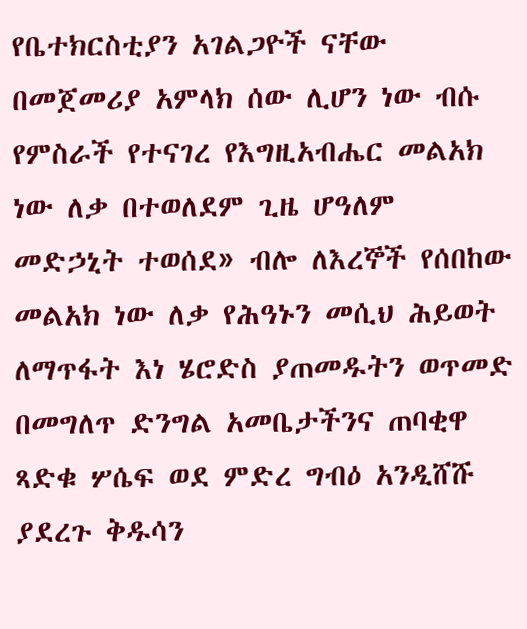የቤተክርስቲያን አገልጋዮች ናቸው በመጀመሪያ አምላክ ሰው ሊሆን ነው ብሱ የምስራች የተናገረ የእግዚአብሔር መልአክ ነው ለቃ በተወለደም ጊዜ ሆዓለም መድኃኒት ተወሰደ» ብሎ ለእረኞች የሰበከው መልአክ ነው ለቃ የሕዓኑን መሲህ ሕይወት ለማጥፋት እነ ሄሮድስ ያጠመዱትን ወጥመድ በመግለጥ ድንግል አመቤታችንና ጠባቂዋ ጻድቁ ሦሴፍ ወደ ምድረ ግብዕ አንዲሸሹ ያደረጉ ቅዱሳን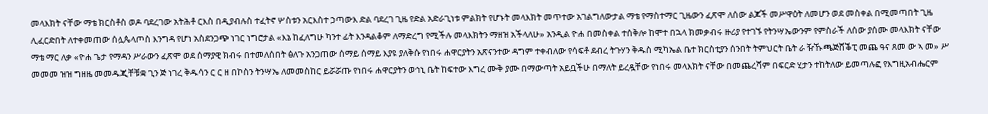መላእክት ናቸው ማቴ ክርስቶስ ወዶ ባደረገው አትሕቶ ርእስ በዲያብሉስ ተፈትኖ ሦስቱን አርእስተ ኃጣውእ ድል ባደረገ ጊዜ የድል አድራጊነቱ ምልክት የሆኑት መላእክት መጥተው አገልግለውታል ማቴ የማስተማር ጊዜውን ፈጽሞ ለሰው ልጆች መሥዋዕት ለመሆን ወደ መስቀል በሚመጣበት ጊዜ ሊፈርድበት ለተቀመጠው ሰሏጴላጦስ እንግዳ የሆነ አስደንጋጭ ነገር ነግሮታል «እኔ ከፈለግሁ ካንተ ፊት እንዳልቆም ለማድረግ የሚችሉ መላእክትን ማዘዝ አችላለሁ» አንዲል ዮሐ በመስቀል ተሰቅሎ ከሞተ በኋላ ክመቃብሩ ዙሪያ የተገኙ የትንሣኤውንም የምስራች ለሰው ያሰሙ መላእክት ናቸው ማቴ ማር ለቃ «ዮሐ ጌታ የማዳን ሥራውን ፈጽሞ ወደ ሰማያዊ ክብሩ በተመለሰበት ፅለጉ አንጋጠው ሰማይ ሰማይ እያዩ ያለቅሱ የነበሩ ሐዋርያትን አጽናንተው ዳግም ተቀብለው የሳፍቶ ደብረ ትጉሃን ቅዱስ ሚካኤል ቤተ ክርስቲያን ሰንበት ትምህርት ቤት ራ ዥኹጫጅሸቕፒ መጨ ዓና ጸመ ው ኣ መ» ሥ መመመ ዝዝ ግዘዜ መመዱጂቸቹቋ ጊን ጅ ነገረ ቅዱሳን ር ር ዘ በኮስን ትንሣኤ ለመመስከር ይሯሯጡ የነበሩ ሐዋርያትን ወኅኒ ቤት ከፍተው እግረ ሙቅ ያሙ በማውጣት አይቧችሁ በማለት ይረዷቸው የነበሩ መላእክት ናቸው በመጨረሻም በፍርድ ሂታን ተከትለው ይመጣሉፎ የእግዚአብሔርም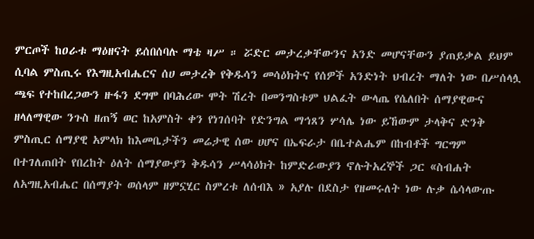ምርጦች ከዐራቱ ማዕዘናት ይሰበሰባሉ ማቴ ዛሥ ። ሯድር መታረቃቸውንና አንድ መሆናቸውን ያጠይቃል ይህም ሲባል ምስጢሩ የእግዚአብሔርና ሰሀ መታረቅ የቅዱሳን መሳዕክትና የሰዎች አንድነት ህብረት ማለት ነው በሥሰላሏ ጫፍ የተከበረጋውን ዙፋን ደግሞ በባሕሪው ሞት ሽረት በመንግስቱም ህልፈት ውላጤ የሴለበት ሰማያዊውና ዘላለማዊው ንጉስ ዘጠኝ ወር ከአምስት ቀን የነገሰባት የድንግል ማኅጸን ሦሳሌ ነው ይኸውም ታላቅና ድንቅ ምስጢር ሰማያዊ አምላክ ከእመቤታችን መሬታዊ ሰው ሀሆና በኤፍራታ በቤተልሔም በከብቶች ግርግም በተገለጠበት የበረከት ዕለት ሰማያውያን ቅዱሳን ሥላሳዕክት ከምድራውያን ኖሉትአረኞች ጋር «ስብሐት ለአግዚአብሔር በሰማያት ወሰላም ዘምኗሂር ስምረቱ ለሰብእ » አያሉ በደስታ የዘመሩለት ነው ሉቃ ሴሳላውጡ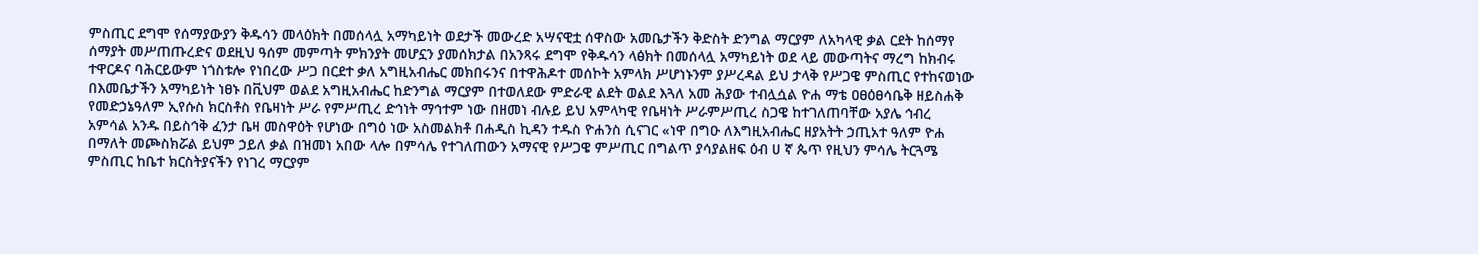ምስጢር ደግሞ የሰማያውያን ቅዱሳን መላዕክት በመሰላሏ አማካይነት ወደታች መውረድ አሣናዊቷ ሰዋስው አመቤታችን ቅድስት ድንግል ማርያም ለአካላዊ ቃል ርደት ከሰማየ ሰማያት መሥጠጡረድና ወደዚህ ዓሰም መምጣት ምክንያት መሆኗን ያመሰክታል በአንጻሩ ደግሞ የቅዱሳን ላፅክት በመሰላሏ አማካይነት ወደ ላይ መውጣትና ማረግ ከክብሩ ተዋርዶና ባሕርይውም ነጎስቱሎ የነበረው ሥጋ በርደተ ቃለ አግዚአብሔር መክበሩንና በተዋሕዶተ መሰኮት አምላክ ሥሆነኑንም ያሥረዳል ይህ ታላቅ የሥጋዌ ምስጢር የተከናወነው በእመቤታችን አማካይነት ነፀኑ በቪህም ወልደ አግዚአብሔር ከድንግል ማርያም በተወለደው ምድራዊ ልደት ወልደ እጓለ አመ ሕያው ተብሏሷል ዮሐ ማቴ ዐፀዕፀሳቤቅ ዘይስሐቅ የመድኃኔዓለም ኢየሱስ ክርስቶስ የቤዛነት ሥራ የምሥጢረ ድኅነት ማኅተም ነው በዘመነ ብሉይ ይህ አምላካዊ የቤዛነት ሥራምሥጢረ ስጋዌ ከተገለጠባቸው አያሌ ኅብረ አምሳል አንዱ በይስኅቅ ፈንታ ቤዛ መስዋዕት የሆነው በግዕ ነው አስመልክቶ በሐዲስ ኪዳን ተዱስ ዮሐንስ ሲናገር «ነዋ በግዑ ለእግዚአብሔር ዘያአትት ኃጢአተ ዓለም ዮሐ በማለት መጮስክሯል ይህም ኃይለ ቃል በዝመነ አበው ላሎ በምሳሌ የተገለጠውን አማናዊ የሥጋዌ ምሥጢር በግልጥ ያሳያልዘፍ ዕብ ሀ ኛ ጴጥ የዚህን ምሳሌ ትርጓሜ ምስጢር ከቤተ ክርስትያናችን የነገረ ማርያም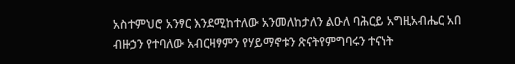አስተምህሮ አንፃር እንደሚከተለው አንመለከታለን ልዑለ ባሕርይ አግዚአብሔር አበ ብዙኃን የተባለው አብርዛፃምን የሃይማኖቱን ጽናትየምግባሩን ተናነት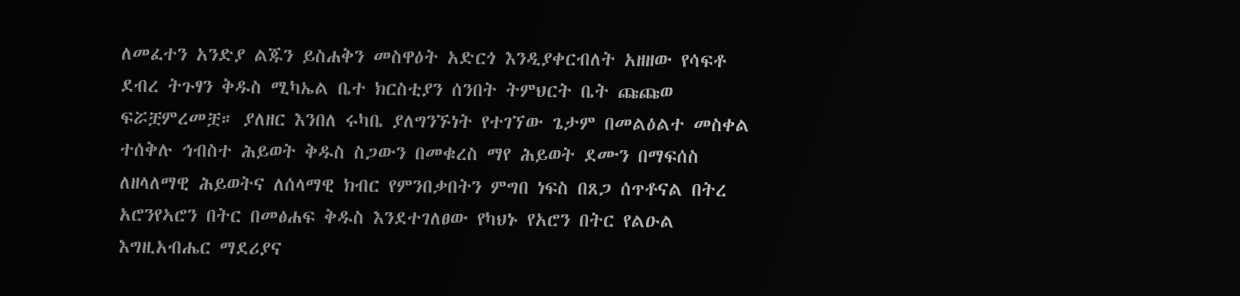ለመፈተን አንድያ ልጁን ይስሐቅን መስዋዕት አድርጎ እንዲያቀርብለት አዘዘው የሳፍቶ ደብረ ትጉፃን ቅዱስ ሚካኤል ቤተ ክርስቲያን ሰንበት ትምህርት ቤት ጩጩወ ፍሯቿምረመቿ። ያለዘር እንበለ ሩካቤ ያለግንኙነት የተገኘው ጌታም በመልዕልተ መስቀል ተሰቅሉ ኅብስተ ሕይወት ቅዱስ ስጋውን በመቁረስ ማየ ሕይወት ደሙን በማፍሰስ ለዘላለማዊ ሕይወትና ለሰላማዊ ክብር የምንበቃበትን ምግበ ነፍስ በጸጋ ሰጥቶናል በትረ አሮንየኣሮን በትር በመፅሐፍ ቅዱስ እንደተገለፀው የካህኑ የአሮን በትር የልዑል እግዚአብሔር ማደሪያና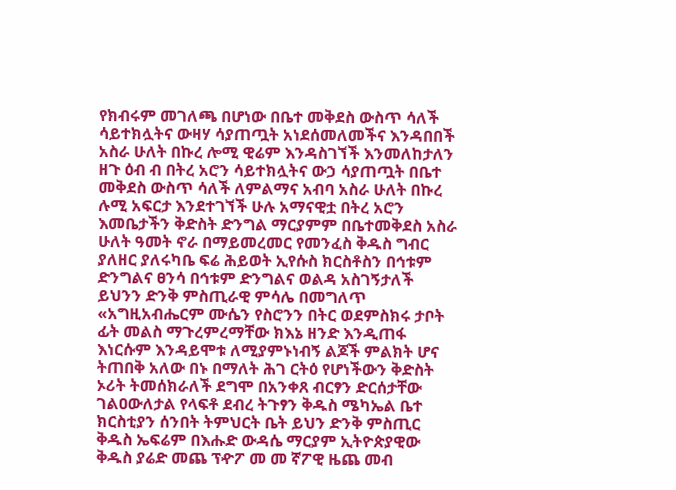የክብሩም መገለጫ በሆነው በቤተ መቅደስ ውስጥ ሳለች ሳይተክሏትና ውዛሃ ሳያጠጧት አነደሰመለመችና እንዳበበች አስራ ሁለት በኩረ ሎሚ ዊሬም እንዳስገኘች እንመለከታለን ዘጉ ዕብ ብ በትረ አሮን ሳይተክሏትና ውኃ ሳያጠጧት በቤተ መቅደስ ውስጥ ሳለች ለምልማና አብባ አስራ ሁለት በኩረ ሉሚ አፍርታ እንደተገኘች ሁሉ አማናዊቷ በትረ አሮን እመቤታችን ቅድስት ድንግል ማርያምም በቤተመቅደስ አስራ ሁለት ዓመት ኖራ በማይመረመር የመንፈስ ቅዱስ ግብር ያለዘር ያለሩካቤ ፍሬ ሕይወት ኢየሱስ ክርስቶስን በኅቱም ድንግልና ፀንሳ በኅቱም ድንግልና ወልዳ አስገኝታለች ይህንን ድንቅ ምስጢራዊ ምሳሌ በመግለጥ «አግዚአብሔርም ሙሴን የስሮንን በትር ወደምስክሩ ታቦት ፊት መልስ ማጉረምረማቸው ክእኔ ዘንድ እንዲጠፋ እነርሱም እንዳይሞቱ ለሚያምኑነብኝ ልጆች ምልክት ሆና ትጠበቅ አለው በኑ በማለት ሕገ ርትዕ የሆነችውን ቅድስት ኦሪት ትመሰክራለች ደግሞ በአንቀጸ ብርፃን ድርሰታቸው ገልዐውለታል የላፍቶ ደብረ ትጉፃን ቅዱስ ሜካኤል ቤተ ክርስቲያን ሰንበት ትምህርት ቤት ይህን ድንቅ ምስጢር ቅዱስ ኤፍሬም በእሑድ ውዳሴ ማርያም ኢትዮጵያዊው ቅዱስ ያሬድ መጨ ፕዯፖ መ መ ኛፖዊ ዜጨ መብ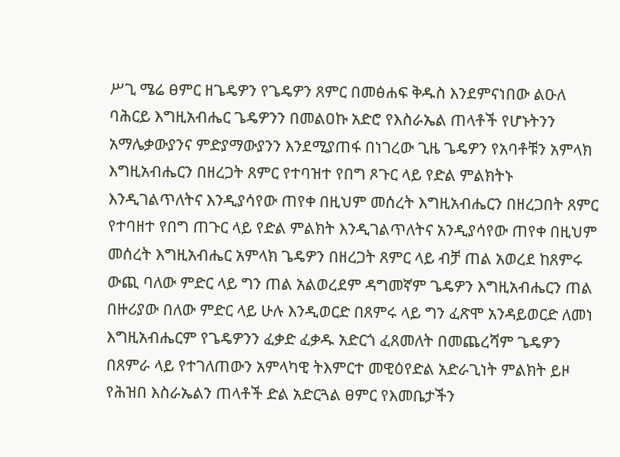ሥጊ ሜሬ ፀምር ዘጌዴዎን የጌዴዎን ጸምር በመፅሐፍ ቅዱስ እንደምናነበው ልዑለ ባሕርይ እግዚአብሔር ጌዴዎንን በመልዐኩ አድሮ የእስራኤል ጠላቶች የሆኑትንን አማሌቃውያንና ምድያማውያንን እንደሚያጠፋ በነገረው ጊዜ ጌዴዎን የአባቶቹን አምላክ እግዚአብሔርን በዘረጋት ጸምር የተባዝተ የበግ ጾጉር ላይ የድል ምልክትኑ እንዲገልጥለትና እንዲያሳየው ጠየቀ በዚህም መሰረት እግዚአብሔርን በዘረጋበት ጸምር የተባዘተ የበግ ጠጉር ላይ የድል ምልክት እንዲገልጥለትና አንዲያሳየው ጠየቀ በዚህም መሰረት እግዚአብሔር አምላክ ጌዴዎን በዘረጋት ጸምር ላይ ብቻ ጠል አወረደ ከጸምሩ ውጪ ባለው ምድር ላይ ግን ጠል አልወረደም ዳግመኛም ጌዴዎን እግዚአብሔርን ጠል በዙሪያው በለው ምድር ላይ ሁሉ እንዲወርድ በጸምሩ ላይ ግን ፈጽሞ አንዳይወርድ ለመነ እግዚአብሔርም የጌዴዎንን ፈቃድ ፈቃዱ አድርጎ ፈጸመለት በመጨረሻም ጌዴዎን በጸምራ ላይ የተገለጠውን አምላካዊ ትእምርተ መዊዕየድል አድራጊነት ምልክት ይዞ የሕዝበ እስራኤልን ጠላቶች ድል አድርጓል ፀምር የእመቤታችን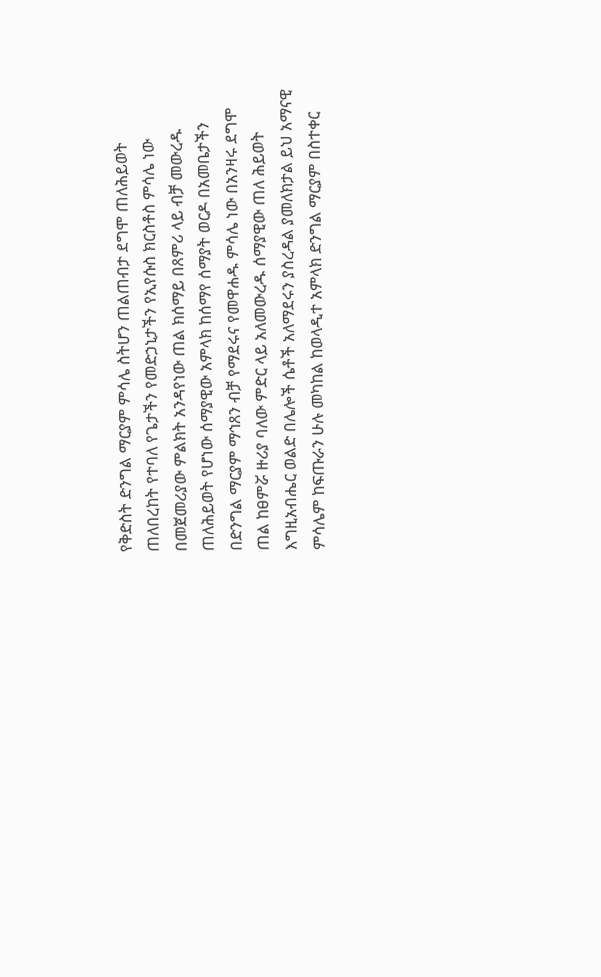የቅድስት ድንግል ማርያም ምሳሌ ስትሆን ጠልጠብታ ደግሞ ጠለሕይወት ጠለበረከት የተባለ የጌታችን የመድኃኒታችን የኢየሱስ ክርስቶስ ምሳሌ ነው በመጀመሪያው ምልክት አንዳየነው ጠል ክሰማይ በጸምሪ ላይ ብቻ መውረዱ ጠለሕይወት የሆነው ሰማያዊው አምላክ ከሰማየ ሰማያት ወርዶ በአመቤታችን በድንግል ማርያም ማኅጸን ብቻ የማደሩና የመዋሐዱ ምሳሌ ነው በአንዛሩ ደግሞ ጠል ከፀምሯ ዙሪያ ባለው ምድር ላይ አለመውረዱ ሰማያዊው ጠለ ሕይወት እግዚአብሔር ወልድ በሌሎች ሴቶች አለማደሩን ያስረዳል ያመለክታል ይህ አማናዊ ምሳሌም ከፍጡራን ሁሉ መካከል ከወላዲተ አምላክ ድንግል ማርያም በስተቀር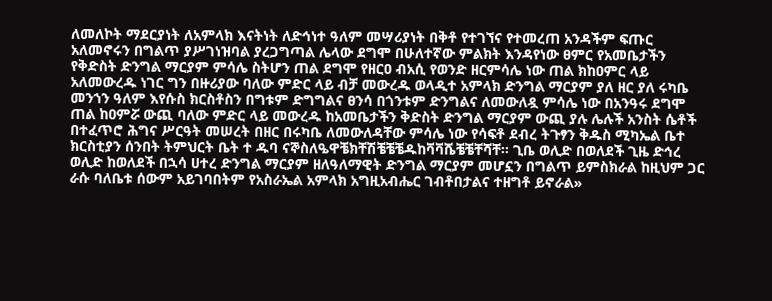ለመለኮት ማደርያነት ለአምላክ እናትነት ለድኅነተ ዓለም መሣሪያነት በቅቶ የተገኘና የተመረጠ አንዳችም ፍጡር አለመኖሩን በግልጥ ያሥገነዝባል ያረጋግጣል ሌላው ደግሞ በሁለተኛው ምልክት እንዳየነው ፀምር የአመቤታችን የቅድስት ድንግል ማርያም ምሳሌ ስትሆን ጠል ደግሞ የዘርዐ ብአሲ የወንድ ዘርምሳሌ ነው ጠል ክከዐምር ላይ አለመውረዱ ነገር ግን በዙሪያው ባለው ምድር ላይ ብቻ መውረዱ ወላዲተ አምላክ ድንግል ማርያም ያለ ዘር ያለ ሩካቤ መንኀን ዓለም እየሱስ ክርስቶስን በግቱም ድግግልና ፀንሳ በጎንቱም ድንግልና ለመውለዷ ምሳሌ ነው በአንዓሩ ደግሞ ጠል ከዐምሯ ውጪ ባለው ምድር ላይ መውረዱ ከአመቤታችን ቅድስት ድንግል ማርያም ውጪ ያሉ ሌሉች አንስት ሴቶች በተፈጥሮ ሕግና ሥርዓት መሠረት በዘር በሩካቤ ለመውለዳቸው ምሳሌ ነው የሳፍቶ ደብረ ትጉፃን ቅዱስ ሚካኤል ቤተ ክርስቲያን ሰንበት ትምህርት ቤት ተ ዱባ ናኞስለዔዋቼክቸሽቼቼቼዱከቫቫሼቼቼቸሻቸ። ጊቤ ወሊድ በወለደች ጊዜ ድኅረ ወሊድ ከወለደች በኋሳ ሀተረ ድንግል ማርያም ዘለዓለማዊት ድንግል ማርያም መሆኗን በግልጥ ይምስክራል ከዚህም ጋር ራሱ ባለቤቱ ሰውም አይገባበትም የአስራኤል አምላክ አግዚአብሔር ገብቶበታልና ተዘግቶ ይኖራል»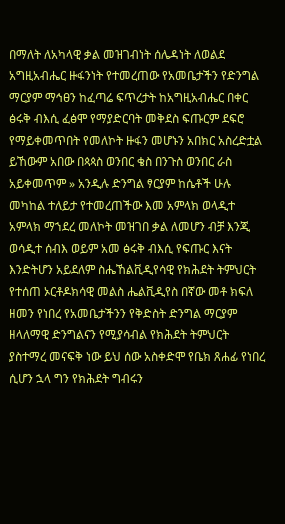በማለት ለአካላዊ ቃል መዝገብነት ሰሌዳነት ለወልደ አግዚአብሔር ዙፋንነት የተመረጠው የአመቤታችን የድንግል ማርያም ማኅፀን ከፈጣሬ ፍጥረታት ከአግዚአብሔር በቀር ፅሩቅ ብእሲ ፈፅሞ የማያድርባት መቅደስ ፍጡርም ደፍሮ የማይቀመጥበት የመለኮት ዙፋን መሆኑን አበክር አስረድቷል ይኸውም አበው በጳጳስ ወንበር ቄስ በንጉስ ወንበር ራስ አይቀመጥም » አንዲሉ ድንግል ፃርያም ከሴቶች ሁሉ መካከል ተለይታ የተመረጠችው እመ አምላክ ወላዲተ አምላክ ማኀደረ መለኮት መዝገበ ቃል ለመሆን ብቻ እንጂ ወሳዲተ ሰብእ ወይም አመ ፅሩቅ ብእሲ የፍጡር እናት እንድትሆን አይደለም ስሔኸልቪዲየሳዊ የክሕደት ትምህርት የተሰጠ ኦርቶዶክሳዊ መልስ ሔልቪዲየስ በኛው መቶ ክፍለ ዘመን የነበረ የአመቤታችንን የቅድስት ድንግል ማርያም ዘላለማዊ ድንግልናን የሚያሳብል የክሕደት ትምህርት ያስተማረ መናፍቅ ነው ይህ ሰው አስቀድሞ የቤክ ጸሐፊ የነበረ ሲሆን ኋላ ግን የክሕደት ግብሩን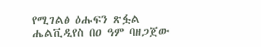የሚገልፅ ዕሑፍን ጽፏል ሔልቪዲየስ በዐ ዓም ባዘጋጀው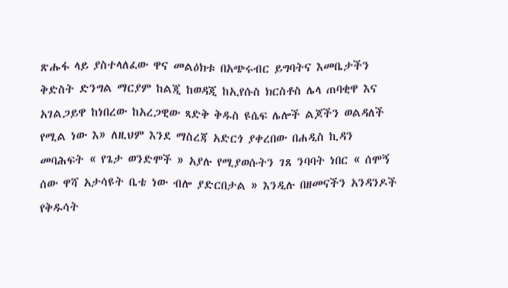ጽሑፋ ላይ ያስተላለፈው ዋና መልዕክቱ በአጭሩብር ይግባትና እመቤታችን ቅድስት ድንግል ማርያም ከልጂ ከወዳጂ ከኢየሱስ ክርስቶስ ሌላ ጠባቂዋ እና አገልጋይዋ ከነበረው ከአረጋዊው ጻድቅ ቅዱስ ዩሴፍ ሌሎች ልጆችን ወልዳለች የሚል ነው እ» ለዚህም እንደ ማስረጃ አድርጎ ያቀረበው በሐዲስ ኪዳን መባሕፍት « የጌታ ወንድሞች » አያሉ የሚያወሱትን ገጸ ንባባት ነበር « ሰሞኝ ሰው ዋሻ አታሳዩት ቤቴ ነው ብሎ ያድርበታል » እንዲሉ በዘመናችን አንዳንዶች የቅዱሳት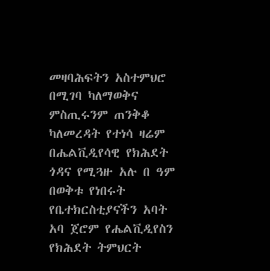መዛባሕፍትን አስተምህሮ በሚገባ ካለማወቅና ምስጢሩንም ጠንቅቆ ካለመረዳት የተነሳ ዛሬም በሔልቪዲየሳዊ የክሕደት ጎዳና የሚጓዙ አሉ በ ዓም በወቅቱ የነበሩት የቤተክርስቲያናችን አባት አባ ጀሮም የሔልቪዲየስን የክሕደት ትምህርት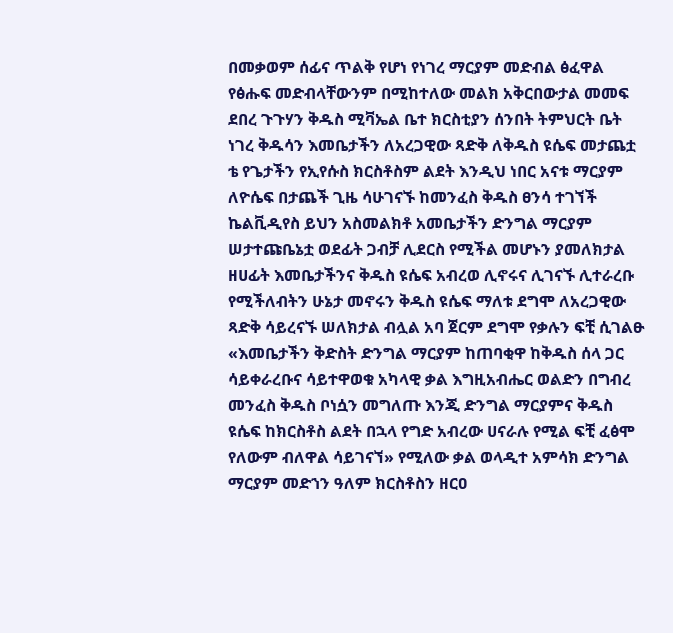በመቃወም ሰፊና ጥልቅ የሆነ የነገረ ማርያም መድብል ፅፈዋል የፅሑፍ መድብላቸውንም በሚከተለው መልክ አቅርበውታል መመፍ ደበረ ጉጉሃን ቅዱስ ሚቫኤል ቤተ ክርስቲያን ሰንበት ትምህርት ቤት ነገረ ቅዱሳን እመቤታችን ለአረጋዊው ጻድቅ ለቅዱስ ዩሴፍ መታጨቷ ቴ የጌታችን የኢየሱስ ክርስቶስም ልደት እንዲህ ነበር አናቱ ማርያም ለዮሴፍ በታጨች ጊዜ ሳሁገናኙ ከመንፈስ ቅዱስ ፀንሳ ተገኘች ኬልቪዲየስ ይህን አስመልክቶ አመቤታችን ድንግል ማርያም ሠታተጩቤኔቷ ወደፊት ጋብቻ ሊደርስ የሚችል መሆኑን ያመለክታል ዘሀፊት እመቤታችንና ቅዱስ ዩሴፍ አብረወ ሊኖሩና ሊገናኙ ሊተራረቡ የሚችለብትን ሁኔታ መኖሩን ቅዱስ ዩሴፍ ማለቱ ደግሞ ለአረጋዊው ጻድቅ ሳይረናኙ ሠለክታል ብሏል አባ ጀርም ደግሞ የቃሉን ፍቺ ሲገልፁ «እመቤታችን ቅድስት ድንግል ማርያም ከጠባቂዋ ከቅዱስ ሰላ ጋር ሳይቀራረቡና ሳይተዋወቁ አካላዊ ቃል እግዚአብሔር ወልድን በግብረ መንፈስ ቅዱስ ቦነሷን መግለጡ እንጂ ድንግል ማርያምና ቅዱስ ዩሴፍ ከክርስቶስ ልደት በኋላ የግድ አብረው ሀናራሉ የሚል ፍቺ ፈፅሞ የለውም ብለዋል ሳይገናኘ» የሚለው ቃል ወላዲተ አምሳክ ድንግል ማርያም መድኀን ዓለም ክርስቶስን ዘርዐ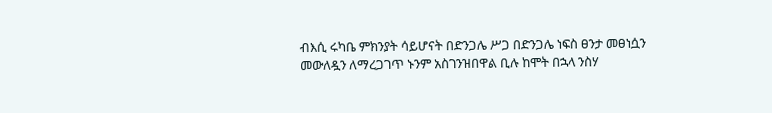ብእሲ ሩካቤ ምክንያት ሳይሆናት በድንጋሌ ሥጋ በድንጋሌ ነፍስ ፀንታ መፀነሷን መውለዷን ለማረጋገጥ ኑንም አስገንዝበዋል ቢሉ ከሞት በኋላ ንስሃ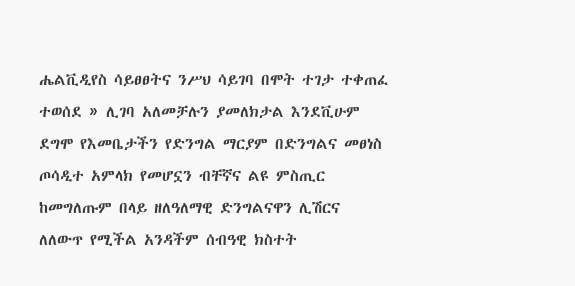ሔልቪዲየስ ሳይፀፀትና ንሥህ ሳይገባ በሞት ተገታ ተቀጠፈ ተወሰደ » ሊገባ አለመቻሉን ያመለክታል እንደቪሁም ደግሞ የእመቤታችን የድንግል ማርያም በድንግልና መፀነስ ጦሳዲተ አምላክ የመሆኗን ብቸኛና ልዩ ምስጢር ከመግለጡም በላይ ዘለዓለማዊ ድንግልናዋን ሊሽርና ለለውጥ የሚችል አንዳችም ሰብዓዊ ክስተት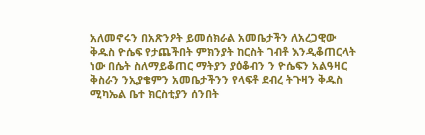አለመኖሩን በአጽንዖት ይመሰክራል አመቤታችን ለአረጋዊው ቅዱስ ዮሴፍ የታጨችበት ምክንያት ከርስት ገብቶ እንዲቆጠርላት ነው በሴት ስለማይቆጠር ማትያን ያዕቆብን ን ዮሴፍን አልዓዛር ቅስራን ንኢያቄምን አመቤታችንን የላፍቶ ደብረ ትጉዛን ቅዱስ ሚካኤል ቤተ ክርስቲያን ሰንበት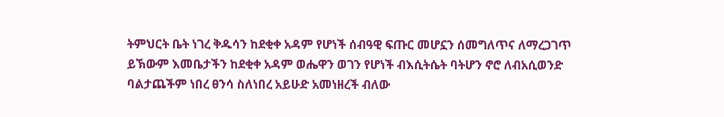ትምህርት ቤት ነገረ ቅዱሳን ከደቂቀ አዳም የሆነች ሰብዓዊ ፍጡር መሆኗን ሰመግለጥና ለማረጋገጥ ይኽውም እመቤታችን ከደቂቀ አዳም ወሔዋን ወገን የሆነች ብእሲትሴት ባትሆን ኖሮ ለብአሲወንድ ባልታጨችም ነበረ ፀንሳ ስለነበረ አይሁድ አመነዘረች ብለው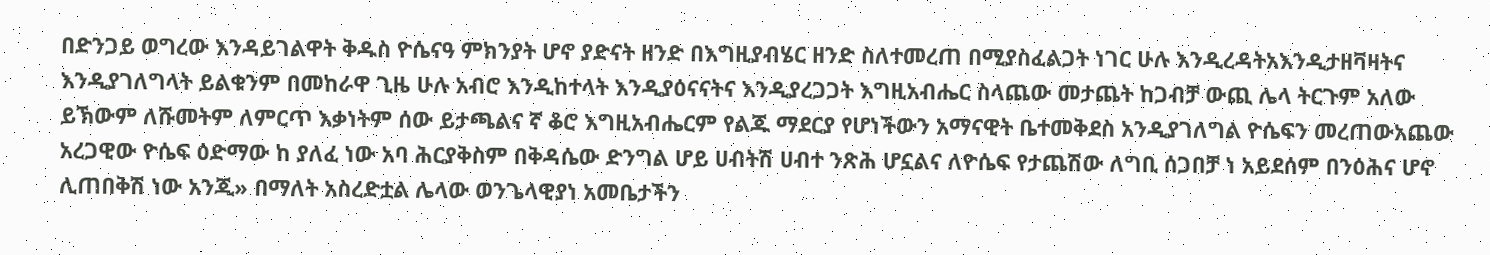በድንጋይ ወግረው እንዳይገልዋት ቅዱስ ዮሴናዓ ምክንያት ሆኖ ያድናት ዘንድ በእግዚያብሄር ዘንድ ስለተመረጠ በሚያስፈልጋት ነገር ሁሉ እንዲረዳትአእንዲታዘቫዛትና እንዲያገለግላት ይልቁንም በመከራዋ ጊዜ ሁሉ አብሮ እንዲከተላት እንዲያዕናናትና እንዲያረጋጋት እግዚአብሔር ስላጨው መታጨት ከጋብቻ ውጪ ሌላ ትርጉም አለው ይኽውም ለሹመትም ለምርጥ እቃነትም ሰው ይታጫልና ኛ ቆሮ እግዚአብሔርም የልጁ ማደርያ የሆነችውን አማናዊት ቤተመቅደስ አንዲያገለግል ዮሴፍን መረጠውአጨው አረጋዊው ዮሴፍ ዕድማው ከ ያለፈ ነው አባ ሕርያቅስም በቅዳሴው ድንግል ሆይ ሀብትሽ ሀብተ ንጽሕ ሆኗልና ለዮሴፍ የታጨሽው ለግቢ ሰጋበቻ ነ አይደሰም በንዕሕና ሆኖ ሊጠበቅሽ ነው አንጂ» በማለት አስረድቷል ሌላው ወንጌላዊያነ አመቤታችን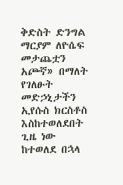ቅድስት ድንግል ማርያም ለዮሴፍ መታጨቷን አጮኛ» በማለት የገለፁት መድኃኒታችን ኢየሱስ ክርስቶስ እስከተወለደበት ጊዜ ነው ከተወለደ በኋላ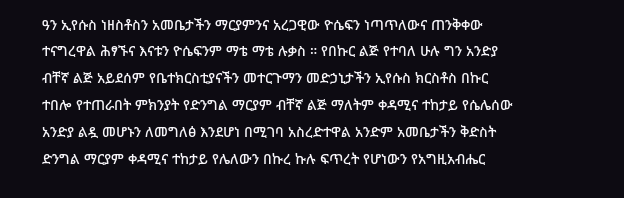ዓን ኢየሱስ ነዘስቶስን አመቤታችን ማርያምንና አረጋዊው ዮሴፍን ነጣጥለውና ጠንቅቀው ተናግረዋል ሕፃኙና እናቱን ዮሴፍንም ማቴ ማቴ ሉቃስ ። የበኩር ልጅ የተባለ ሁሉ ግን አንድያ ብቸኛ ልጅ አይደሰም የቤተክርስቲያናችን መተርጉማን መድኃኒታችን ኢየሱስ ክርስቶስ በኩር ተበሎ የተጠራበት ምክንያት የድንግል ማርያም ብቸኛ ልጅ ማለትም ቀዳሚና ተከታይ የሴሌሰው አንድያ ልዷ መሆኑን ለመግለፅ እንደሆነ በሚገባ አስረድተዋል አንድም አመቤታችን ቅድስት ድንግል ማርያም ቀዳሚና ተከታይ የሌለውን በኩረ ኩሉ ፍጥረት የሆነውን የአግዚአብሔር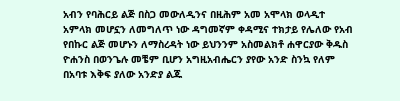አብን የባሕርይ ልጅ በስጋ መውለዲንና በዚሕም አመ አሞላክ ወላዲተ አምላክ መሆኗን ለመግለጥ ነው ዳግመኛም ቀዳሚና ተክታይ የሌለው የአብ የበኩር ልጅ መሆኑን ለማስረዳት ነው ይህንንም አስመልክቶ ሐዋርያው ቅዱስ ዮሐንስ በወንጌሉ መቼም ቢሆን አግዚአብሔርን ያየው አንድ ስንኳ የለም በአባቱ እቅፍ ያለው አንድያ ልጁ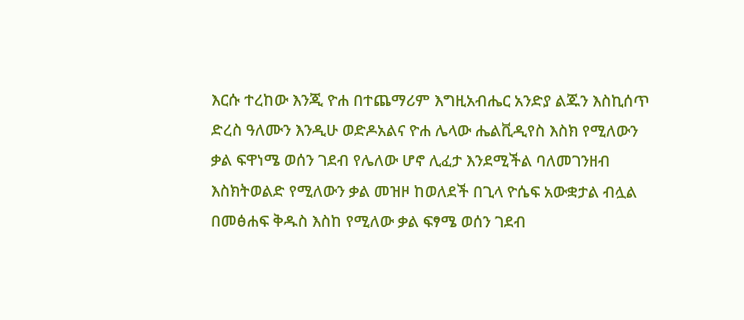እርሱ ተረከው እንጂ ዮሐ በተጨማሪም እግዚአብሔር አንድያ ልጁን እስኪሰጥ ድረስ ዓለሙን እንዲሁ ወድዶአልና ዮሐ ሌላው ሔልቪዲየስ እስክ የሚለውን ቃል ፍዋነሜ ወሰን ገደብ የሌለው ሆኖ ሊፈታ እንደሚችል ባለመገንዘብ እስክትወልድ የሚለውን ቃል መዝዞ ከወለደች በጊላ ዮሴፍ አውቋታል ብሏል በመፅሐፍ ቅዱስ እስከ የሚለው ቃል ፍፃሜ ወሰን ገደብ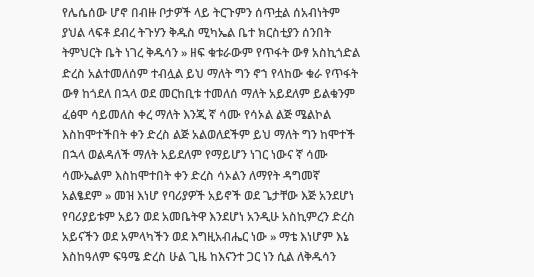የሌሴሰው ሆኖ በብዙ ቦታዎች ላይ ትርጉምን ሰጥቷል ሰአብነትም ያህል ላፍቶ ደብረ ትጉሃን ቅዱስ ሚካኤል ቤተ ክርስቲያን ሰንበት ትምህርት ቤት ነገረ ቅዱሳን » ዘፍ ቁቱራውም የጥፋት ውፃ አስኪጎድል ድረስ አልተመለሰም ተብሏል ይህ ማለት ግን ኖኀ የላከው ቁራ የጥፋት ውፃ ከጎደለ በኋላ ወደ መርከቢቱ ተመለሰ ማለት አይደለም ይልቁንም ፈፅሞ ሳይመለስ ቀረ ማለት እንጂ ኛ ሳሙ የሳኦል ልጅ ሜልኮል እስከሞተችበት ቀን ድረስ ልጅ አልወለደችም ይህ ማለት ግን ከሞተች በኋላ ወልዳለች ማለት አይደለም የማይሆን ነገር ነውና ኛ ሳሙ ሳሙኤልም እስከሞተበት ቀን ድረስ ሳኦልን ለማየት ዳግመኛ አልፄደም » መዝ እነሆ የባሪያዎች አይኖች ወደ ጌታቸው እጅ አንደሆነ የባሪያይቱም አይን ወደ አመቤትዋ እንደሆነ አንዲሁ አስኪምረን ድረስ አይናችን ወደ አምላካችን ወደ እግዚአብሔር ነው » ማቴ እነሆም እኔ እስከዓለም ፍዓሜ ድረስ ሁል ጊዜ ከእናንተ ጋር ነን ሲል ለቅዱሳን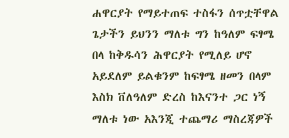ሐዋርያት የማይተጠፍ ተስፋን ሰጥቷቸዋል ጌታችን ይህንን ማለቱ ግን ከዓለም ፍፃሜ በላ ከቅዱሳን ሕዋርያት የሚለይ ሆኖ አይደለም ይልቁንም ከፍፃሜ ዘመን በላም እስክ ቨለዓለም ድረስ ከእናንተ ጋር ነኝ ማለቱ ነው አእንጂ ተጨማሪ ማስረጃዎች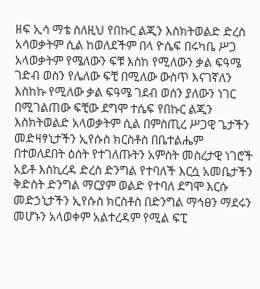ዘፍ ኢሳ ማቴ ስለዚህ የበኩር ልጂን እስክትወልድ ድረስ አሳወቃትም ሲል ከወለደችም በላ ዮሴፍ በሩካቤ ሥጋ አላወቃትም የሜለውን ፍቹ እስከ የሚለውን ቃል ፍዓሜ ገድብ ወስን የሌለው ፍቺ በሚለው ውስጥ እናገኛለን እስከኩ የሚለው ቃል ፍዓሜ ገደብ ወሰን ያለውን ነገር በሚገልጠው ፍቺው ደግሞ ተሴፍ የበኩር ልጂን እስክትወልድ አላወቃትም ሲል በምስጢረ ሥጋዊ ጌታችን መድዛፃኒታችን ኢየሱስ ክርስቶስ በቤተልሔም በተወለደበት ዕሰት የተገለጡትን አምስት መስረታዊ ነገሮች አይቶ እስኪረዳ ድረስ ድንግል የተባለች እርሷ አመቤታችን ቅድስት ድንግል ማርያም ወልድ የተባለ ደግሞ እርሱ መድኃኒታችን ኢየሱስ ክርስቶስ በድንግል ማኅፀን ማደሩን መሆኑን አላወቀም አልተረዳም የሚል ፍፒ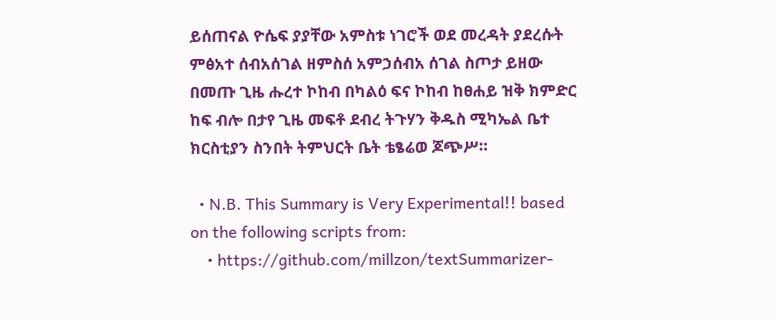ይሰጠናል ዮሴፍ ያያቸው አምስቱ ነገሮች ወደ መረዳት ያደረሱት ምፅአተ ሰብአሰገል ዘምስሰ አምኃሰብአ ሰገል ስጦታ ይዘው በመጡ ጊዜ ሑረተ ኮከብ በካልዕ ፍና ኮከብ ከፀሐይ ዝቅ ክምድር ከፍ ብሎ በታየ ጊዜ መፍቶ ደብረ ትጉሃን ቅዱስ ሚካኤል ቤተ ክርስቲያን ስንበት ትምህርት ቤት ቴፄሬወ ጆጭሥ።

  • N.B. This Summary is Very Experimental!! based on the following scripts from:
    • https://github.com/millzon/textSummarizer-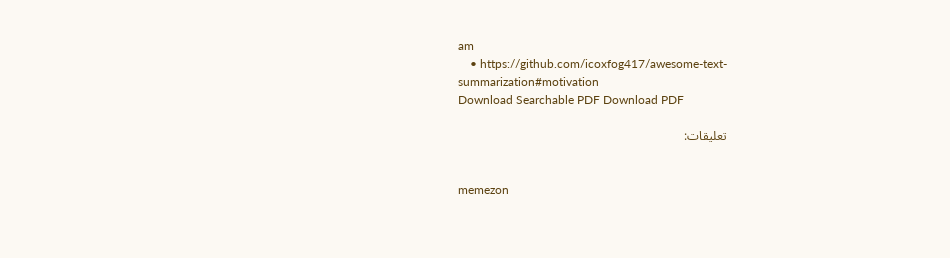am
    • https://github.com/icoxfog417/awesome-text-summarization#motivation
Download Searchable PDF Download PDF

تعليقات:


memezon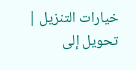خيارات التنزيل | تحويل إلى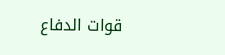قوات الدفاع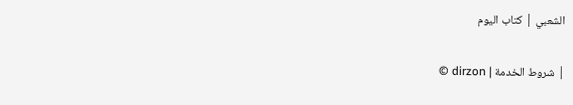الشعبي | كتاب اليوم

© dirzon | شروط الخدمة |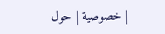خصوصية | حول |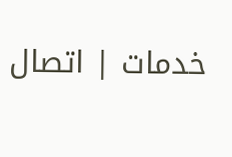خدمات | اتصال